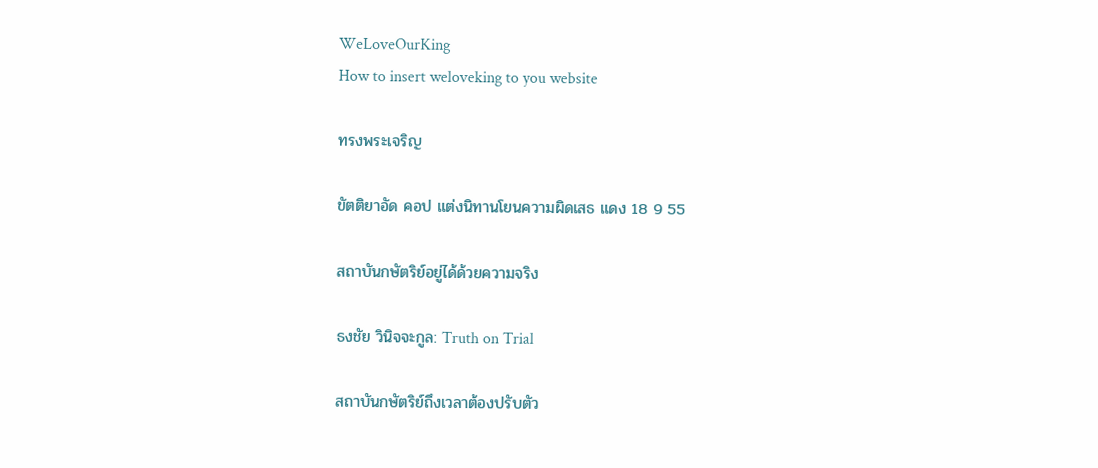WeLoveOurKing
How to insert weloveking to you website

ทรงพระเจริญ

ขัตติยาอัด คอป แต่งนิทานโยนความผิดเสธ แดง 18 9 55

สถาบันกษัตริย์อยู่ได้ด้วยความจริง

ธงชัย วินิจจะกูล: Truth on Trial

สถาบันกษัตริย์ถึงเวลาต้องปรับตัว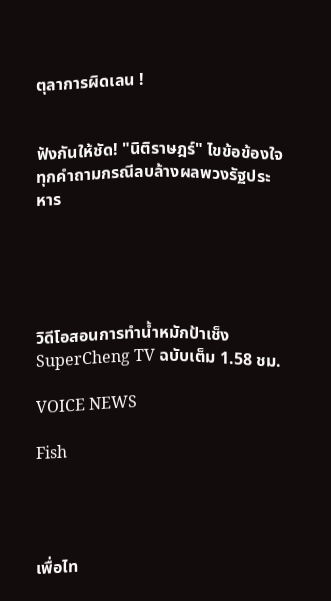ตุลาการผิดเลน !


ฟังกันให้ชัด! "นิติราษฎร์" ไขข้อข้องใจ ทุกคำถามกรณีลบล้างผลพวงรัฐประหาร





วิดีโอสอนการทำน้ำหมักป้าเช็ง SuperCheng TV ฉบับเต็ม 1.58 ชม.

VOICE NEWS

Fish




เพื่อไท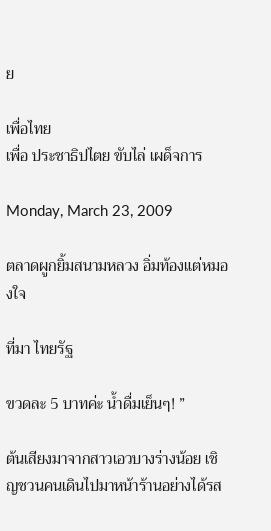ย

เพื่อไทย
เพื่อ ประชาธิปไตย ขับไล่ เผด็จการ

Monday, March 23, 2009

ตลาดผูกยิ้มสนามหลวง อิ่มท้องแต่หมองใจ

ที่มา ไทยรัฐ

ขวดละ 5 บาทค่ะ น้ำดื่มเย็นๆ! ”

ต้นเสียงมาจากสาวเอวบางร่างน้อย เชิญชวนคนเดินไปมาหน้าร้านอย่างได้รส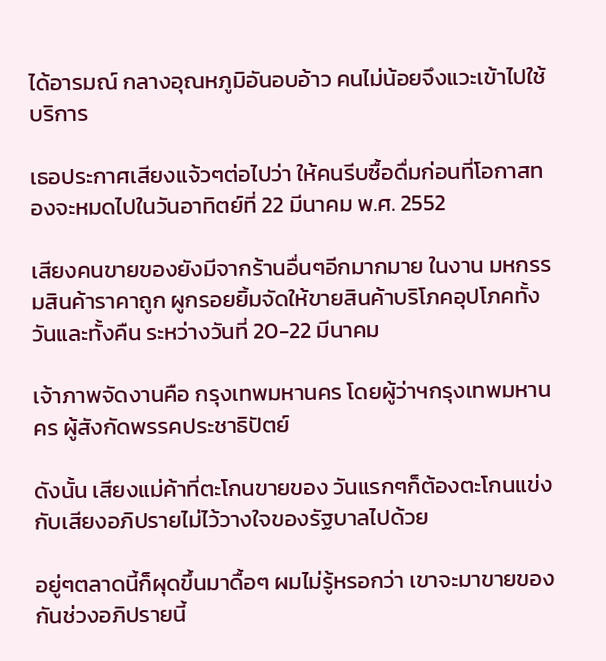ได้อารมณ์ กลางอุณหภูมิอันอบอ้าว คนไม่น้อยจึงแวะเข้าไปใช้บริการ

เธอประกาศเสียงแจ้วๆต่อไปว่า ให้คนรีบซื้อดื่มก่อนที่โอกาสทองจะหมดไปในวันอาทิตย์ที่ 22 มีนาคม พ.ศ. 2552

เสียงคนขายของยังมีจากร้านอื่นๆอีกมากมาย ในงาน มหกรรมสินค้าราคาถูก ผูกรอยยิ้มจัดให้ขายสินค้าบริโภคอุปโภคทั้งวันและทั้งคืน ระหว่างวันที่ 20-22 มีนาคม

เจ้าภาพจัดงานคือ กรุงเทพมหานคร โดยผู้ว่าฯกรุงเทพมหานคร ผู้สังกัดพรรคประชาธิปัตย์

ดังนั้น เสียงแม่ค้าที่ตะโกนขายของ วันแรกๆก็ต้องตะโกนแข่งกับเสียงอภิปรายไม่ไว้วางใจของรัฐบาลไปด้วย

อยู่ๆตลาดนี้ก็ผุดขึ้นมาดื้อๆ ผมไม่รู้หรอกว่า เขาจะมาขายของกันช่วงอภิปรายนี้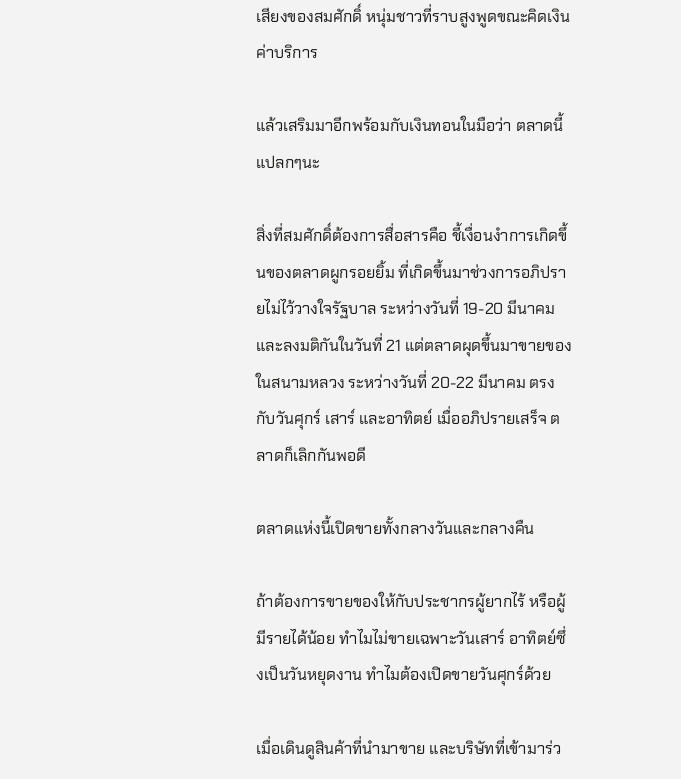เสียงของสมศักดิ์ หนุ่มชาวที่ราบสูงพูดขณะคิดเงินค่าบริการ

แล้วเสริมมาอีกพร้อมกับเงินทอนในมือว่า ตลาดนี้แปลกๆนะ

สิ่งที่สมศักดิ์ต้องการสื่อสารคือ ชี้เงื่อนงำการเกิดขึ้นของตลาดผูกรอยยิ้ม ที่เกิดขึ้นมาช่วงการอภิปรายไม่ไว้วางใจรัฐบาล ระหว่างวันที่ 19-20 มีนาคม และลงมติกันในวันที่ 21 แต่ตลาดผุดขึ้นมาขายของในสนามหลวง ระหว่างวันที่ 20-22 มีนาคม ตรงกับวันศุกร์ เสาร์ และอาทิตย์ เมื่ออภิปรายเสร็จ ตลาดก็เลิกกันพอดี

ตลาดแห่งนี้เปิดขายทั้งกลางวันและกลางคืน

ถ้าต้องการขายของให้กับประชากรผู้ยากไร้ หรือผู้มีรายได้น้อย ทำไมไม่ขายเฉพาะวันเสาร์ อาทิตย์ซึ่งเป็นวันหยุดงาน ทำไมต้องเปิดขายวันศุกร์ด้วย

เมื่อเดินดูสินค้าที่นำมาขาย และบริษัทที่เข้ามาร่ว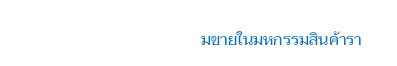มขายในมหกรรมสินค้ารา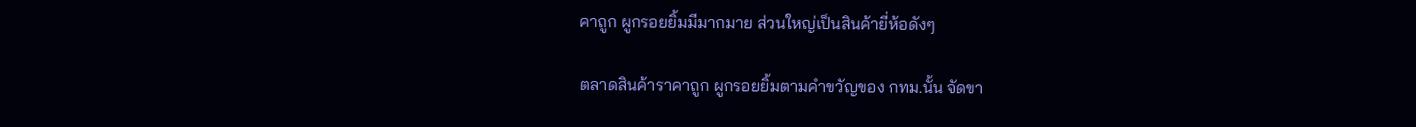คาถูก ผูกรอยยิ้มมีมากมาย ส่วนใหญ่เป็นสินค้ายี่ห้อดังๆ

ตลาดสินค้าราคาถูก ผูกรอยยิ้มตามคำขวัญของ กทม.นั้น จัดขา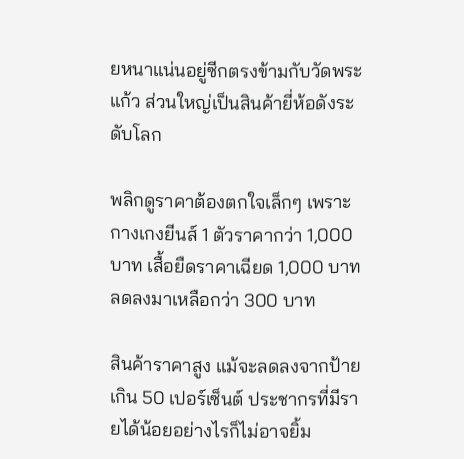ยหนาแน่นอยู่ซีกตรงข้ามกับวัดพระแก้ว ส่วนใหญ่เป็นสินค้ายี่ห้อดังระดับโลก

พลิกดูราคาต้องตกใจเล็กๆ เพราะกางเกงยีนส์ 1 ตัวราคากว่า 1,000 บาท เสื้อยืดราคาเฉียด 1,000 บาท ลดลงมาเหลือกว่า 300 บาท

สินค้าราคาสูง แม้จะลดลงจากป้ายเกิน 50 เปอร์เซ็นต์ ประชากรที่มีรายได้น้อยอย่างไรก็ไม่อาจยิ้ม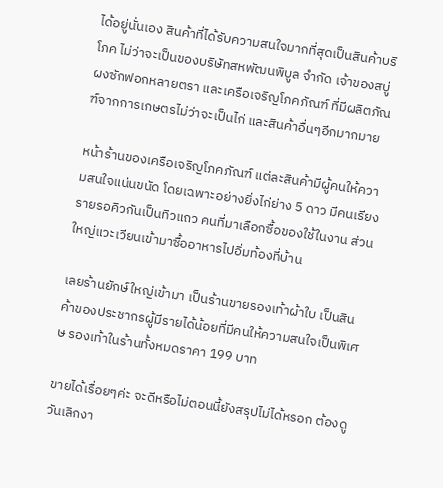ได้อยู่นั่นเอง สินค้าที่ได้รับความสนใจมากที่สุดเป็นสินค้าบริโภค ไม่ว่าจะเป็นของบริษัทสหพัฒนพิบูล จำกัด เจ้าของสบู่ ผงซักฟอกหลายตรา และเครือเจริญโภคภัณฑ์ ที่มีผลิตภัณฑ์จากการเกษตรไม่ว่าจะเป็นไก่ และสินค้าอื่นๆอีกมากมาย

หน้าร้านของเครือเจริญโภคภัณฑ์ แต่ละสินค้ามีผู้คนให้ความสนใจแน่นขนัด โดยเฉพาะอย่างยิ่งไก่ย่าง 5 ดาว มีคนเรียงรายรอคิวกันเป็นทิวแถว คนที่มาเลือกซื้อของใช้ในงาน ส่วนใหญ่แวะเวียนเข้ามาซื้ออาหารไปอิ่มท้องที่บ้าน

เลยร้านยักษ์ใหญ่เข้ามา เป็นร้านขายรองเท้าผ้าใบ เป็นสินค้าของประชากรผู้มีรายได้น้อยที่มีคนให้ความสนใจเป็นพิเศษ รองเท้าในร้านทั้งหมดราคา 199 บาท

ขายได้เรื่อยๆค่ะ จะดีหรือไม่ตอนนี้ยังสรุปไม่ได้หรอก ต้องดูวันเลิกงา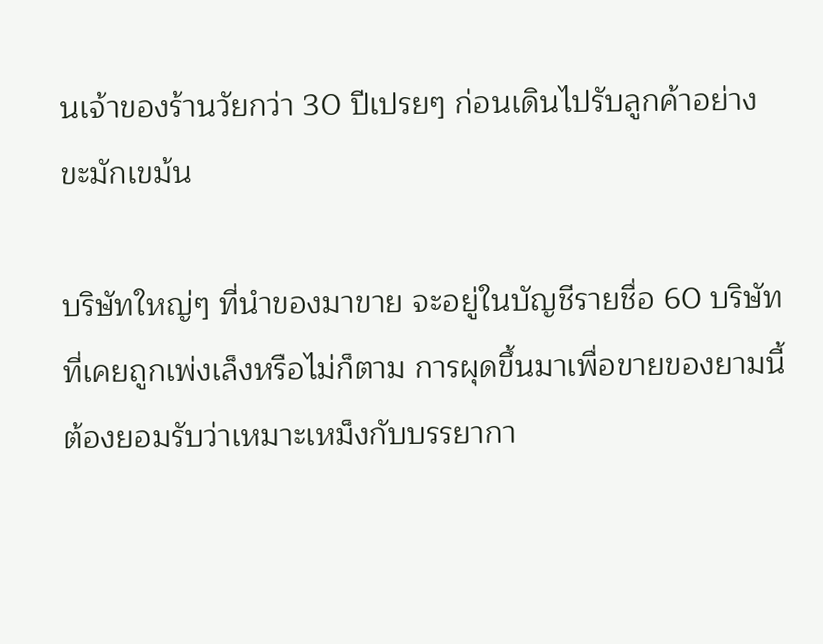นเจ้าของร้านวัยกว่า 30 ปีเปรยๆ ก่อนเดินไปรับลูกค้าอย่างขะมักเขม้น

บริษัทใหญ่ๆ ที่นำของมาขาย จะอยู่ในบัญชีรายชื่อ 60 บริษัทที่เคยถูกเพ่งเล็งหรือไม่ก็ตาม การผุดขึ้นมาเพื่อขายของยามนี้ ต้องยอมรับว่าเหมาะเหม็งกับบรรยากา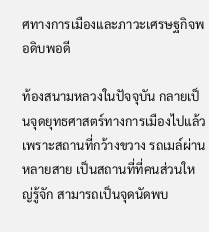ศทางการเมืองและภาวะเศรษฐกิจพอดิบพอดี

ท้องสนามหลวงในปัจจุบัน กลายเป็นจุดยุทธศาสตร์ทางการเมืองไปแล้ว เพราะสถานที่กว้างขวาง รถเมล์ผ่านหลายสาย เป็นสถานที่ที่คนส่วนใหญ่รู้จัก สามารถเป็นจุดนัดพบ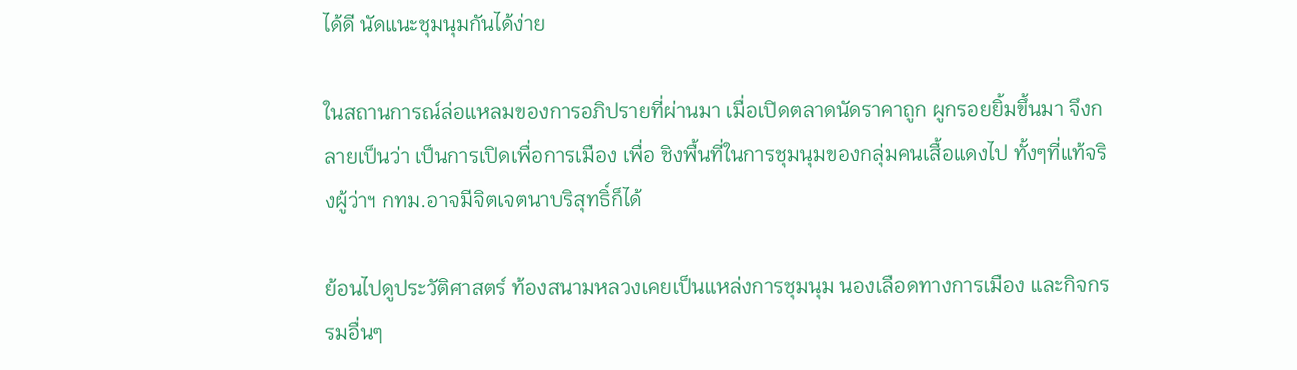ได้ดี นัดแนะชุมนุมกันได้ง่าย

ในสถานการณ์ล่อแหลมของการอภิปรายที่ผ่านมา เมื่อเปิดตลาดนัดราคาถูก ผูกรอยยิ้มขึ้นมา จึงกลายเป็นว่า เป็นการเปิดเพื่อการเมือง เพื่อ ชิงพื้นที่ในการชุมนุมของกลุ่มคนเสื้อแดงไป ทั้งๆที่แท้จริงผู้ว่าฯ กทม.อาจมีจิตเจตนาบริสุทธิ์ก็ได้

ย้อนไปดูประวัติศาสตร์ ท้องสนามหลวงเคยเป็นแหล่งการชุมนุม นองเลือดทางการเมือง และกิจกรรมอื่นๆ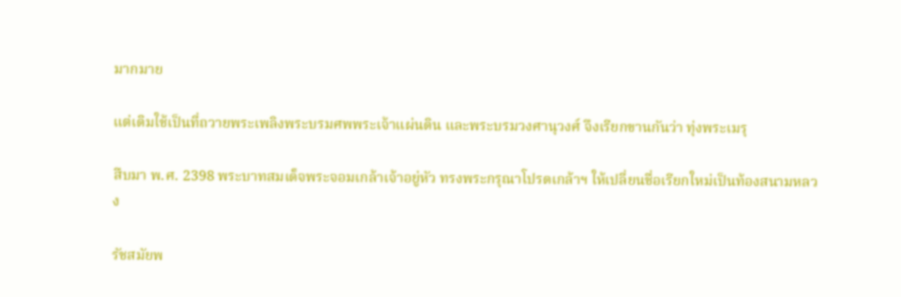มากมาย

แต่เดิมใช้เป็นที่ถวายพระเพลิงพระบรมศพพระเจ้าแผ่นดิน และพระบรมวงศานุวงศ์ จึงเรียกขานกันว่า ทุ่งพระเมรุ

สืบมา พ.ศ. 2398 พระบาทสมเด็จพระจอมเกล้าเจ้าอยู่หัว ทรงพระกรุณาโปรดเกล้าฯ ให้เปลี่ยนชื่อเรียกใหม่เป็นท้องสนามหลวง

รัชสมัยพ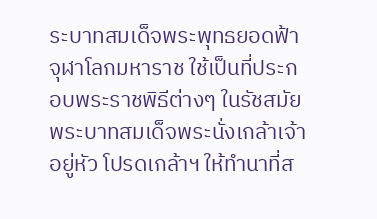ระบาทสมเด็จพระพุทธยอดฟ้าจุฬาโลกมหาราช ใช้เป็นที่ประกอบพระราชพิธีต่างๆ ในรัชสมัยพระบาทสมเด็จพระนั่งเกล้าเจ้าอยู่หัว โปรดเกล้าฯ ให้ทำนาที่ส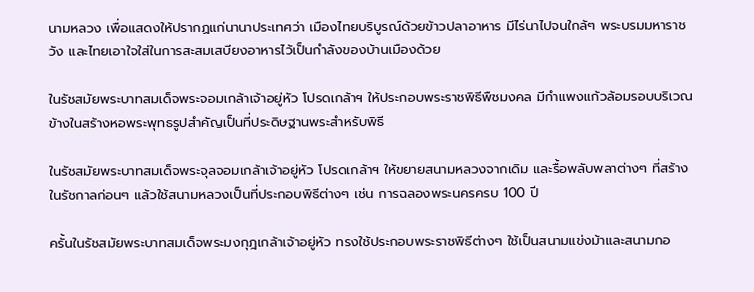นามหลวง เพื่อแสดงให้ปรากฏแก่นานาประเทศว่า เมืองไทยบริบูรณ์ด้วยข้าวปลาอาหาร มีไร่นาไปจนใกล้ๆ พระบรมมหาราชวัง และไทยเอาใจใส่ในการสะสมเสบียงอาหารไว้เป็นกำลังของบ้านเมืองด้วย

ในรัชสมัยพระบาทสมเด็จพระจอมเกล้าเจ้าอยู่หัว โปรดเกล้าฯ ให้ประกอบพระราชพิธีพืชมงคล มีกำแพงแก้วล้อมรอบบริเวณ ข้างในสร้างหอพระพุทธรูปสำคัญเป็นที่ประดิษฐานพระสำหรับพิธี

ในรัชสมัยพระบาทสมเด็จพระจุลจอมเกล้าเจ้าอยู่หัว โปรดเกล้าฯ ให้ขยายสนามหลวงจากเดิม และรื้อพลับพลาต่างๆ ที่สร้างในรัชกาลก่อนๆ แล้วใช้สนามหลวงเป็นที่ประกอบพิธีต่างๆ เช่น การฉลองพระนครครบ 100 ปี

ครั้นในรัชสมัยพระบาทสมเด็จพระมงกุฎเกล้าเจ้าอยู่หัว ทรงใช้ประกอบพระราชพิธีต่างๆ ใช้เป็นสนามแข่งม้าและสนามกอ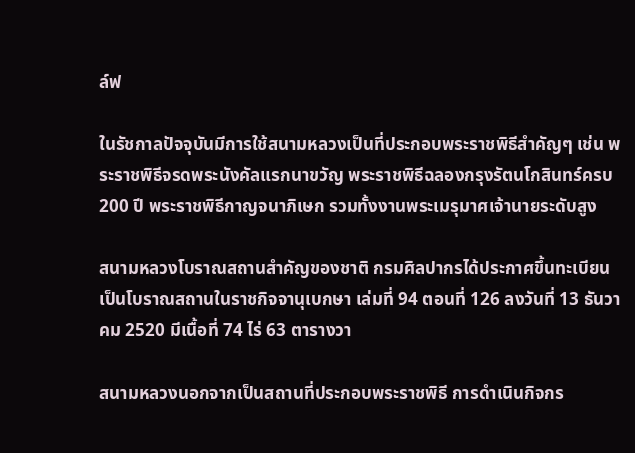ล์ฟ

ในรัชกาลปัจจุบันมีการใช้สนามหลวงเป็นที่ประกอบพระราชพิธีสำคัญๆ เช่น พระราชพิธีจรดพระนังคัลแรกนาขวัญ พระราชพิธีฉลองกรุงรัตนโกสินทร์ครบ 200 ปี พระราชพิธีกาญจนาภิเษก รวมทั้งงานพระเมรุมาศเจ้านายระดับสูง

สนามหลวงโบราณสถานสำคัญของชาติ กรมศิลปากรได้ประกาศขึ้นทะเบียนเป็นโบราณสถานในราชกิจจานุเบกษา เล่มที่ 94 ตอนที่ 126 ลงวันที่ 13 ธันวาคม 2520 มีเนื้อที่ 74 ไร่ 63 ตารางวา

สนามหลวงนอกจากเป็นสถานที่ประกอบพระราชพิธี การดำเนินกิจกร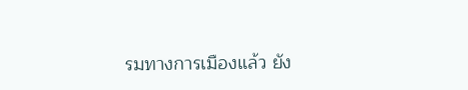รมทางการเมืองแล้ว ยัง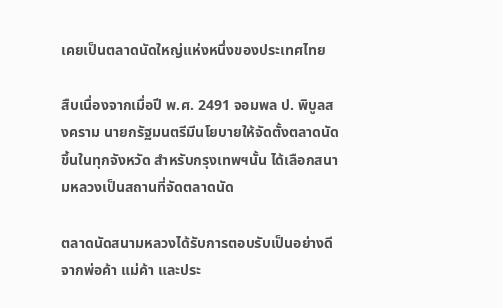เคยเป็นตลาดนัดใหญ่แห่งหนึ่งของประเทศไทย

สืบเนื่องจากเมื่อปี พ.ศ. 2491 จอมพล ป. พิบูลสงคราม นายกรัฐมนตรีมีนโยบายให้จัดตั้งตลาดนัดขึ้นในทุกจังหวัด สำหรับกรุงเทพฯนั้น ได้เลือกสนามหลวงเป็นสถานที่จัดตลาดนัด

ตลาดนัดสนามหลวงได้รับการตอบรับเป็นอย่างดีจากพ่อค้า แม่ค้า และประ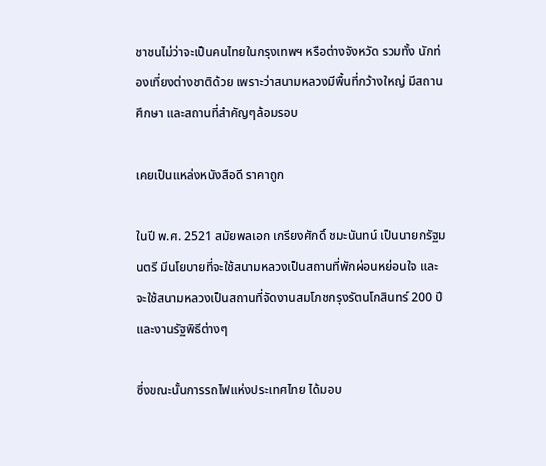ชาชนไม่ว่าจะเป็นคนไทยในกรุงเทพฯ หรือต่างจังหวัด รวมทั้ง นักท่องเที่ยงต่างชาติด้วย เพราะว่าสนามหลวงมีพื้นที่กว้างใหญ่ มีสถานศึกษา และสถานที่สำคัญๆล้อมรอบ

เคยเป็นแหล่งหนังสือดี ราคาถูก

ในปี พ.ศ. 2521 สมัยพลเอก เกรียงศักดิ์ ชมะนันทน์ เป็นนายกรัฐมนตรี มีนโยบายที่จะใช้สนามหลวงเป็นสถานที่พักผ่อนหย่อนใจ และจะใช้สนามหลวงเป็นสถานที่จัดงานสมโภชกรุงรัตนโกสินทร์ 200 ปี และงานรัฐพิธีต่างๆ

ซึ่งขณะนั้นการรถไฟแห่งประเทศไทย ได้มอบ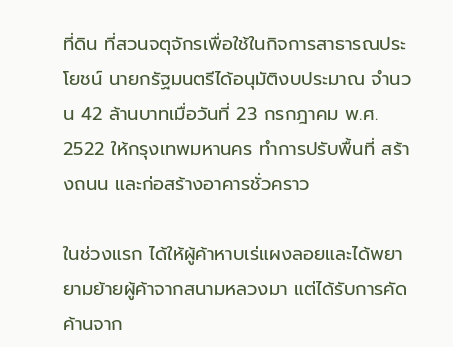ที่ดิน ที่สวนจตุจักรเพื่อใช้ในกิจการสาธารณประโยชน์ นายกรัฐมนตรีได้อนุมัติงบประมาณ จำนวน 42 ล้านบาทเมื่อวันที่ 23 กรกฎาคม พ.ศ. 2522 ให้กรุงเทพมหานคร ทำการปรับพื้นที่ สร้างถนน และก่อสร้างอาคารชั่วคราว

ในช่วงแรก ได้ให้ผู้ค้าหาบเร่แผงลอยและได้พยายามย้ายผู้ค้าจากสนามหลวงมา แต่ได้รับการคัดค้านจาก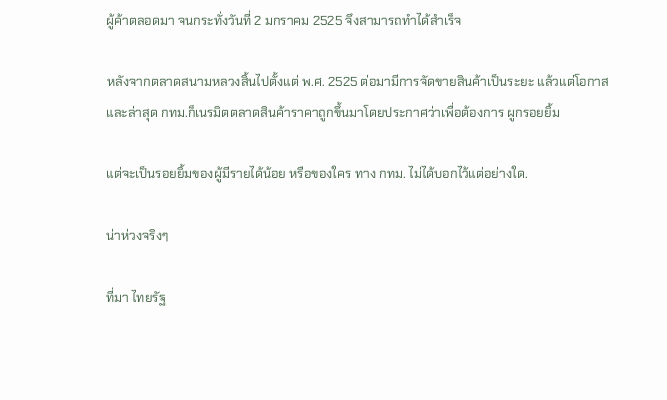ผู้ค้าตลอดมา จนกระทั่งวันที่ 2 มกราคม 2525 จึงสามารถทำได้สำเร็จ

หลังจากตลาดสนามหลวงสิ้นไปตั้งแต่ พ.ศ. 2525 ต่อมามีการจัดขายสินค้าเป็นระยะ แล้วแต่โอกาส และล่าสุด กทม.ก็เนรมิตตลาดสินค้าราคาถูกขึ้นมาโดยประกาศว่าเพื่อต้องการ ผูกรอยยิ้ม

แต่จะเป็นรอยยิ้มของผู้มีรายได้น้อย หรือของใคร ทาง กทม. ไม่ได้บอกไว้แต่อย่างใด.

น่าห่วงจริงๆ

ที่มา ไทยรัฐ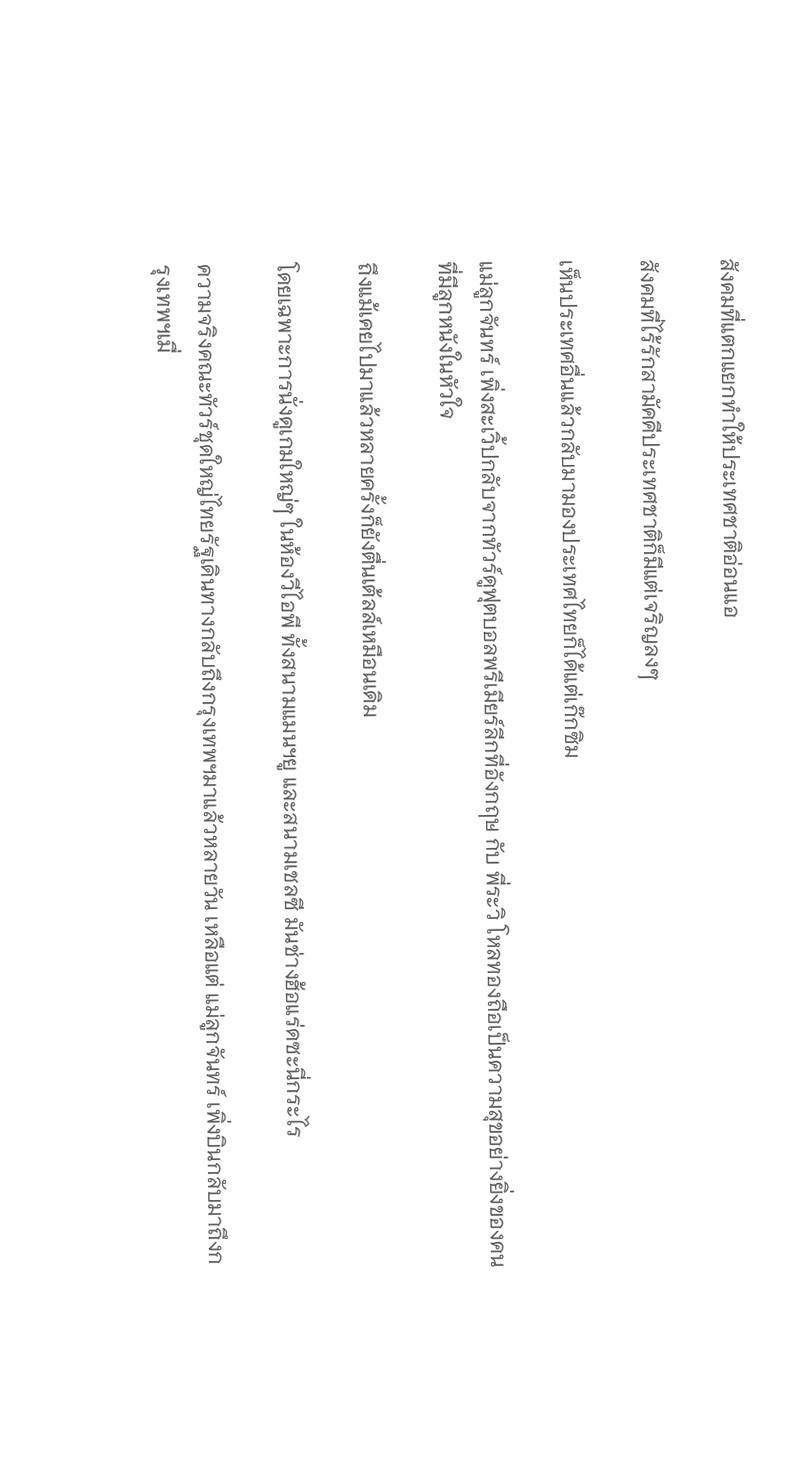สังคมที่แตกแยกทำให้ประเทศชาติอ่อนแอ

สังคมที่ไร้รักสามัคคีประเทศชาติก็มีแต่เจริญลงๆ

เห็นประเทศอื่นแล้วกลับมามองประเทศไทยก็ได้แต่เก๊กซิม

แม่ลูกจันทร์ เพิ่งสะเวิ้ปกลับจากทัวร์ดูฟุตบอลพรีเมียร์ลีกที่อังกฤษ กับ พี่ระวิ โหลทองถือเป็นความสุขอย่างยิ่งของคนที่มีลูกหนังในหัวใจ

ถึงแม้เคยไปมาแล้วหลายครั้งก็ยังตื่นเต้ลล์เหมือนเดิม

โดยเฉพาะการนั่งดูเกมใหญ่ๆ ในห้องวีไอพี ทั้งสนามแมนฯยู และสนามเชลซี มันช่างฮ้อแร่ดซะนี่กระไร

ความจริงคณะทัวร์ชุดใหญ่ไทยรัฐเดินทางกลับถึงกรุงเทพฯมาแล้วหลายวัน เหลือแต่ แม่ลูกจันทร์ เพิ่งบินกลับมาถึงกรุงเทพฯเมื่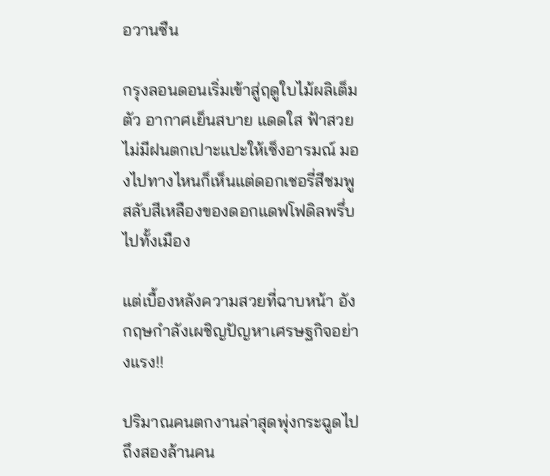อวานซืน

กรุงลอนดอนเริ่มเข้าสู่ฤดูใบไม้ผลิเต็มตัว อากาศเย็นสบาย แดดใส ฟ้าสวย ไม่มีฝนตกเปาะแปะให้เซ็งอารมณ์ มองไปทางไหนก็เห็นแต่ดอกเชอรี่สีชมพูสลับสีเหลืองของดอกแดฟโฟดิลพรึ่บไปทั้งเมือง

แต่เบื้องหลังความสวยที่ฉาบหน้า อังกฤษกำลังเผชิญปัญหาเศรษฐกิจอย่างแรง!!

ปริมาณคนตกงานล่าสุดพุ่งกระฉูดไปถึงสองล้านคน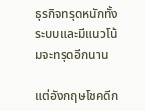ธุรกิจทรุดหนักทั้งระบบและมีแนวโน้มจะทรุดอีกนาน

แต่อังกฤษโชคดีก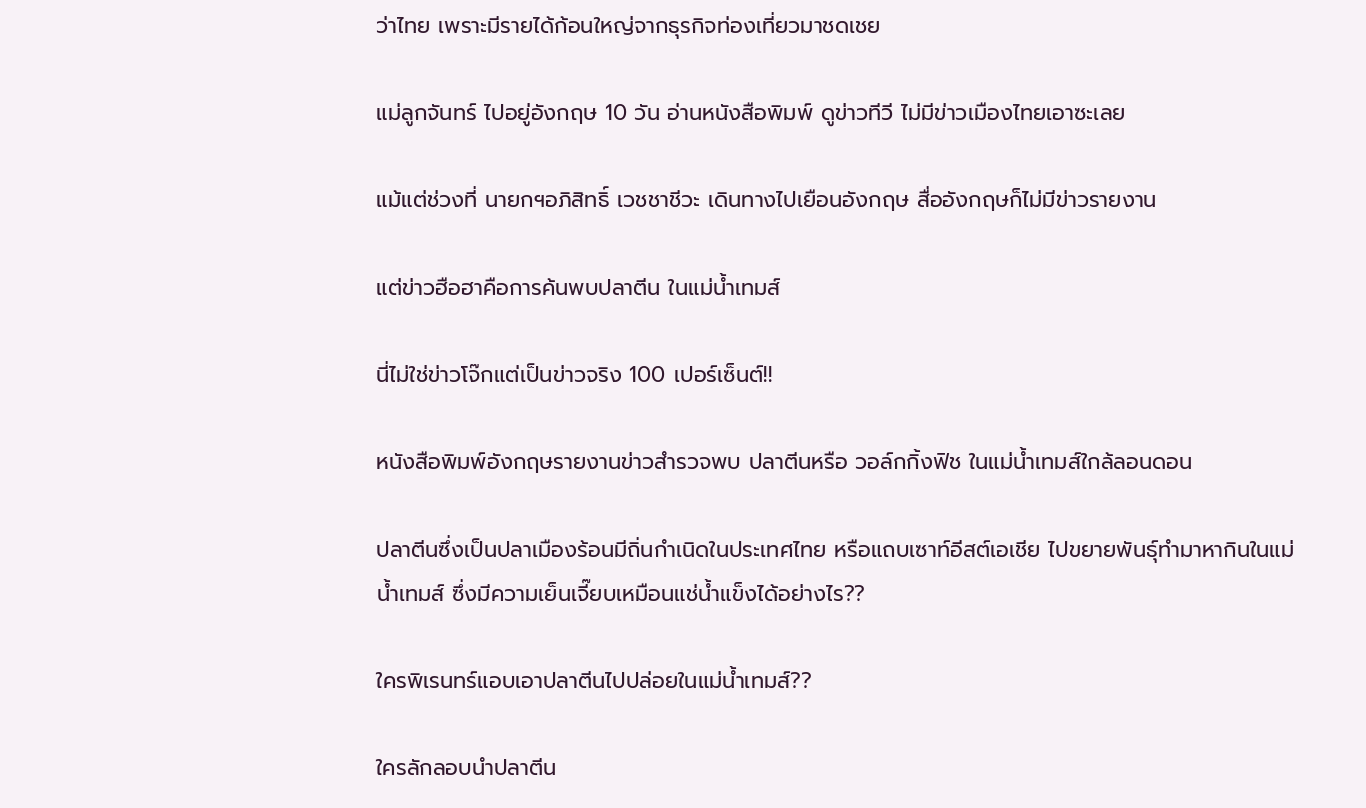ว่าไทย เพราะมีรายได้ก้อนใหญ่จากธุรกิจท่องเที่ยวมาชดเชย

แม่ลูกจันทร์ ไปอยู่อังกฤษ 10 วัน อ่านหนังสือพิมพ์ ดูข่าวทีวี ไม่มีข่าวเมืองไทยเอาซะเลย

แม้แต่ช่วงที่ นายกฯอภิสิทธิ์ เวชชาชีวะ เดินทางไปเยือนอังกฤษ สื่ออังกฤษก็ไม่มีข่าวรายงาน

แต่ข่าวฮือฮาคือการค้นพบปลาตีน ในแม่นํ้าเทมส์

นี่ไม่ใช่ข่าวโจ๊กแต่เป็นข่าวจริง 100 เปอร์เซ็นต์!!

หนังสือพิมพ์อังกฤษรายงานข่าวสำรวจพบ ปลาตีนหรือ วอล์กกิ้งฟิช ในแม่นํ้าเทมส์ใกล้ลอนดอน

ปลาตีนซึ่งเป็นปลาเมืองร้อนมีถิ่นกำเนิดในประเทศไทย หรือแถบเซาท์อีสต์เอเชีย ไปขยายพันธุ์ทำมาหากินในแม่นํ้าเทมส์ ซึ่งมีความเย็นเจี๊ยบเหมือนแช่นํ้าแข็งได้อย่างไร??

ใครพิเรนทร์แอบเอาปลาตีนไปปล่อยในแม่น้ำเทมส์??

ใครลักลอบนำปลาตีน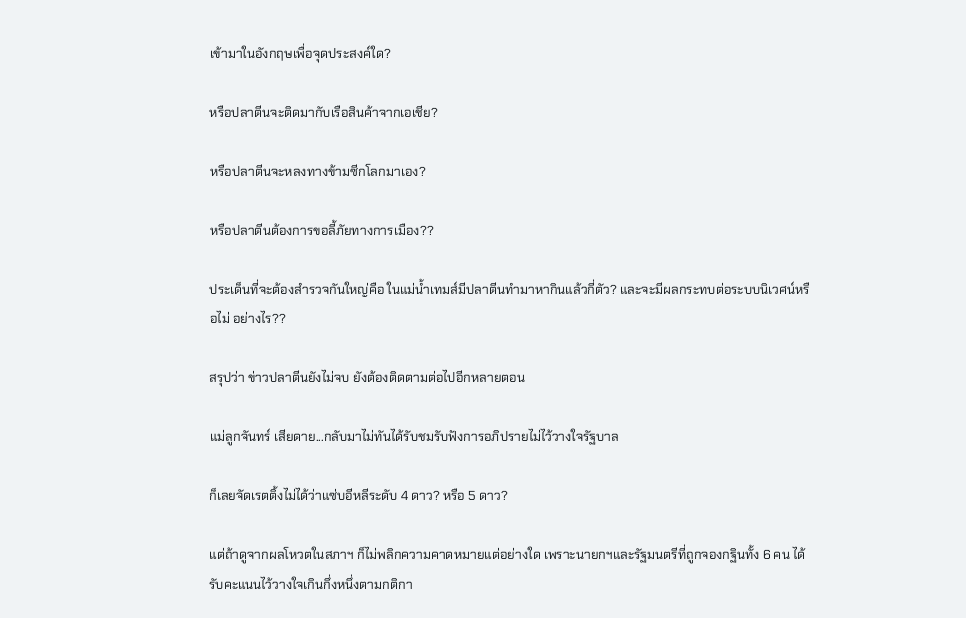เข้ามาในอังกฤษเพื่อจุดประสงค์ใด?

หรือปลาตีนจะติดมากับเรือสินค้าจากเอเชีย?

หรือปลาตีนจะหลงทางข้ามซีกโลกมาเอง?

หรือปลาตีนต้องการขอลี้ภัยทางการเมือง??

ประเด็นที่จะต้องสำรวจกันใหญ่คือ ในแม่น้ำเทมส์มีปลาตีนทำมาหากินแล้วกี่ตัว? และจะมีผลกระทบต่อระบบนิเวศน์หรือไม่ อย่างไร??

สรุปว่า ข่าวปลาตีนยังไม่จบ ยังต้องติดตามต่อไปอีกหลายตอน

แม่ลูกจันทร์ เสียดาย...กลับมาไม่ทันได้รับชมรับฟังการอภิปรายไม่ไว้วางใจรัฐบาล

ก็เลยจัดเรตติ้งไม่ได้ว่าแซ่บอีหลีระดับ 4 ดาว? หรือ 5 ดาว?

แต่ถ้าดูจากผลโหวตในสภาฯ ก็ไม่พลิกความคาดหมายแต่อย่างใด เพราะนายกฯและรัฐมนตรีที่ถูกจองกฐินทั้ง 6 คน ได้รับคะแนนไว้วางใจเกินกึ่งหนึ่งตามกติกา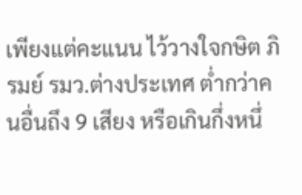เพียงแต่คะแนน ไว้วางใจกษิต ภิรมย์ รมว.ต่างประเทศ ต่ำกว่าคนอื่นถึง 9 เสียง หรือเกินกึ่งหนึ่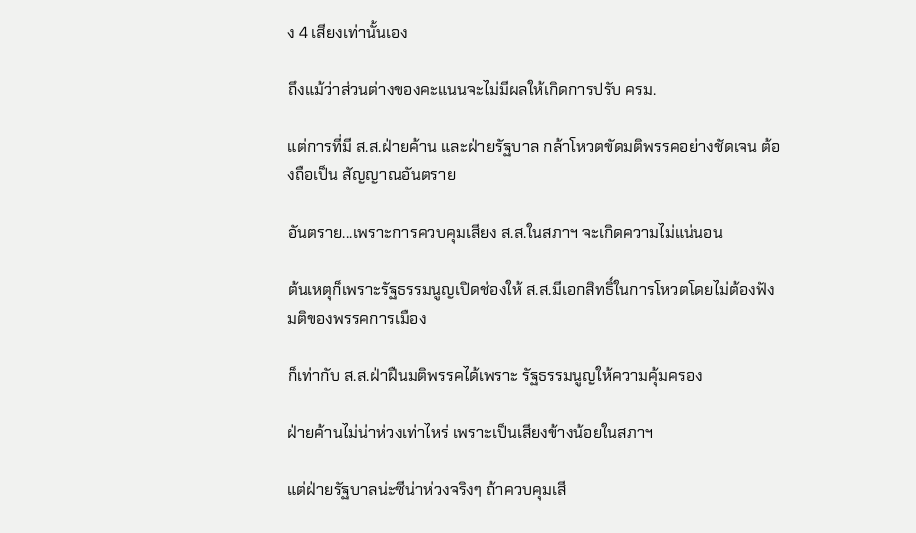ง 4 เสียงเท่านั้นเอง

ถึงแม้ว่าส่วนต่างของคะแนนจะไม่มีผลให้เกิดการปรับ ครม.

แต่การที่มี ส.ส.ฝ่ายค้าน และฝ่ายรัฐบาล กล้าโหวตขัดมติพรรคอย่างชัดเจน ต้องถือเป็น สัญญาณอันตราย

อันตราย...เพราะการควบคุมเสียง ส.ส.ในสภาฯ จะเกิดความไม่แน่นอน

ต้นเหตุก็เพราะรัฐธรรมนูญเปิดช่องให้ ส.ส.มีเอกสิทธิ์ในการโหวตโดยไม่ต้องฟังมติของพรรคการเมือง

ก็เท่ากับ ส.ส.ฝ่าฝืนมติพรรคได้เพราะ รัฐธรรมนูญให้ความคุ้มครอง

ฝ่ายค้านไม่น่าห่วงเท่าไหร่ เพราะเป็นเสียงข้างน้อยในสภาฯ

แต่ฝ่ายรัฐบาลน่ะซีน่าห่วงจริงๆ ถ้าควบคุมเสี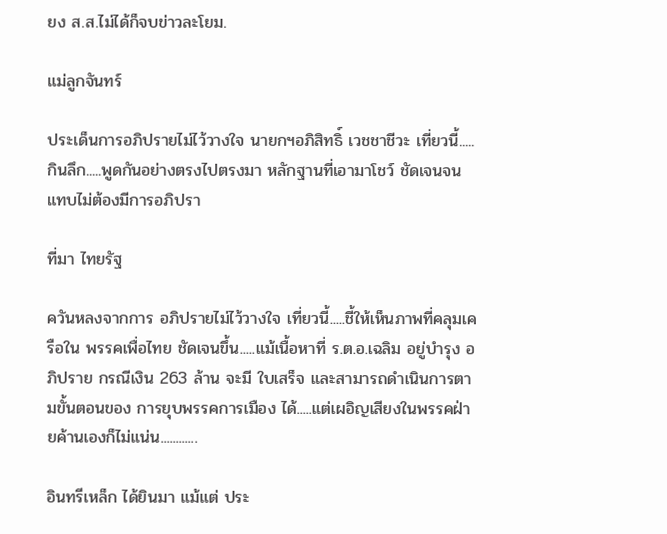ยง ส.ส.ไม่ได้ก็จบข่าวละโยม.

แม่ลูกจันทร์

ประเด็นการอภิปรายไม่ไว้วางใจ นายกฯอภิสิทธิ์ เวชชาชีวะ เที่ยวนี้.....กินลึก.....พูดกันอย่างตรงไปตรงมา หลักฐานที่เอามาโชว์ ชัดเจนจนแทบไม่ต้องมีการอภิปรา

ที่มา ไทยรัฐ

ควันหลงจากการ อภิปรายไม่ไว้วางใจ เที่ยวนี้.....ชี้ให้เห็นภาพที่คลุมเครือใน พรรคเพื่อไทย ชัดเจนขึ้น.....แม้เนื้อหาที่ ร.ต.อ.เฉลิม อยู่บำรุง อภิปราย กรณีเงิน 263 ล้าน จะมี ใบเสร็จ และสามารถดำเนินการตามขั้นตอนของ การยุบพรรคการเมือง ได้.....แต่เผอิญเสียงในพรรคฝ่ายค้านเองก็ไม่แน่น............

อินทรีเหล็ก ได้ยินมา แม้แต่ ประ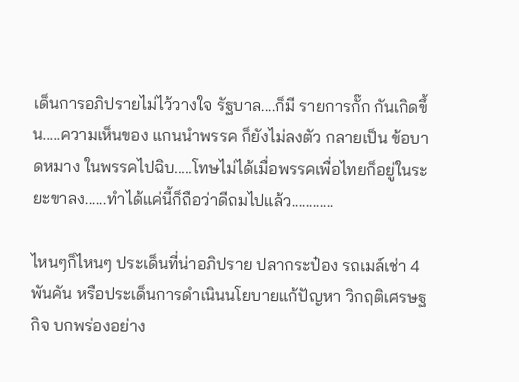เด็นการอภิปรายไม่ไว้วางใจ รัฐบาล....ก็มี รายการกั๊ก กันเกิดขึ้น.....ความเห็นของ แกนนำพรรค ก็ยังไม่ลงตัว กลายเป็น ข้อบาดหมาง ในพรรคไปฉิบ.....โทษไม่ได้เมื่อพรรคเพื่อไทยก็อยู่ในระยะขาลง......ทำได้แค่นี้ก็ถือว่าดีถมไปแล้ว............

ไหนๆก็ไหนๆ ประเด็นที่น่าอภิปราย ปลากระป๋อง รถเมล์เช่า 4 พันคัน หรือประเด็นการดำเนินนโยบายแก้ปัญหา วิกฤติเศรษฐกิจ บกพร่องอย่าง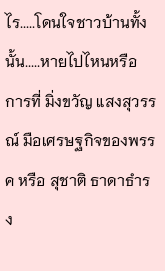ไร.....โดนใจชาวบ้านทั้งนั้น.....หายไปไหนหรือ การที่ มิ่งขวัญ แสงสุวรรณ์ มือเศรษฐกิจของพรรค หรือ สุชาติ ธาดาธำรง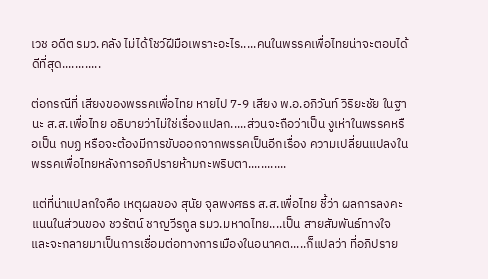เวช อดีต รมว.คลัง ไม่ได้โชว์ฝีมือเพราะอะไร.....คนในพรรคเพื่อไทยน่าจะตอบได้ดีที่สุด............

ต่อกรณีที่ เสียงของพรรคเพื่อไทย หายไป 7-9 เสียง พ.อ.อภิวันท์ วิริยะชัย ในฐานะ ส.ส.เพื่อไทย อธิบายว่าไม่ใช่เรื่องแปลก.....ส่วนจะถือว่าเป็น งูเห่าในพรรคหรือเป็น กบฏ หรือจะต้องมีการขับออกจากพรรคเป็นอีกเรื่อง ความเปลี่ยนแปลงในพรรคเพื่อไทยหลังการอภิปรายห้ามกะพริบตา............

แต่ที่น่าแปลกใจคือ เหตุผลของ สุนัย จุลพงศธร ส.ส.เพื่อไทย ชี้ว่า ผลการลงคะแนนในส่วนของ ชวรัตน์ ชาญวีรกูล รมว.มหาดไทย....เป็น สายสัมพันธ์ทางใจ และจะกลายมาเป็นการเชื่อมต่อทางการเมืองในอนาคต.....ก็แปลว่า ที่อภิปราย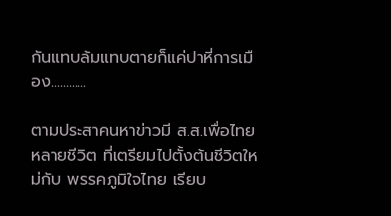กันแทบล้มแทบตายก็แค่ปาหี่การเมือง............

ตามประสาคนหาข่าวมี ส.ส.เพื่อไทยหลายชีวิต ที่เตรียมไปตั้งต้นชีวิตใหม่กับ พรรคภูมิใจไทย เรียบ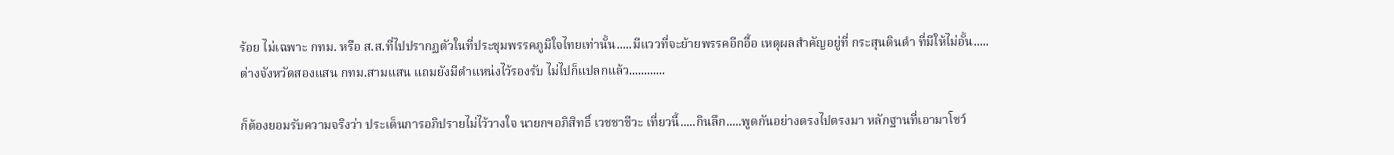ร้อย ไม่เฉพาะ กทม. หรือ ส.ส.ที่ไปปรากฏตัวในที่ประชุมพรรคภูมิใจไทยเท่านั้น.....มีแววที่จะย้ายพรรคอีกอื้อ เหตุผลสำคัญอยู่ที่ กระสุนดินดำ ที่มีให้ไม่อั้น.....ต่างจังหวัดสองแสน กทม.สามแสน แถมยังมีตำแหน่งไว้รองรับ ไม่ไปก็แปลกแล้ว............

ก็ต้องยอมรับความจริงว่า ประเด็นการอภิปรายไม่ไว้วางใจ นายกฯอภิสิทธิ์ เวชชาชีวะ เที่ยวนี้.....กินลึก.....พูดกันอย่างตรงไปตรงมา หลักฐานที่เอามาโชว์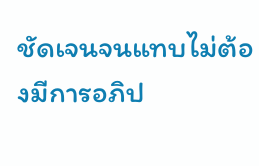ชัดเจนจนแทบไม่ต้องมีการอภิป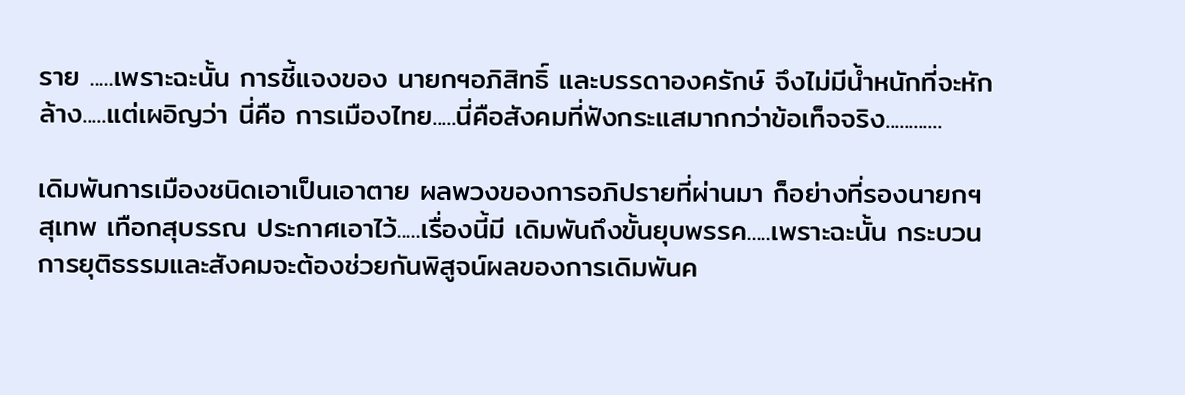ราย .....เพราะฉะนั้น การชี้แจงของ นายกฯอภิสิทธิ์ และบรรดาองครักษ์ จึงไม่มีน้ำหนักที่จะหักล้าง.....แต่เผอิญว่า นี่คือ การเมืองไทย.....นี่คือสังคมที่ฟังกระแสมากกว่าข้อเท็จจริง............

เดิมพันการเมืองชนิดเอาเป็นเอาตาย ผลพวงของการอภิปรายที่ผ่านมา ก็อย่างที่รองนายกฯ สุเทพ เทือกสุบรรณ ประกาศเอาไว้.....เรื่องนี้มี เดิมพันถึงขั้นยุบพรรค.....เพราะฉะนั้น กระบวนการยุติธรรมและสังคมจะต้องช่วยกันพิสูจน์ผลของการเดิมพันค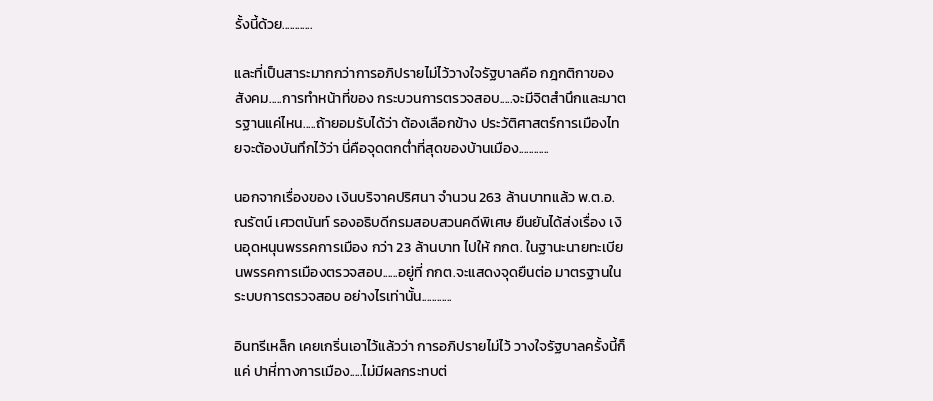รั้งนี้ด้วย............

และที่เป็นสาระมากกว่าการอภิปรายไม่ไว้วางใจรัฐบาลคือ กฎกติกาของสังคม.....การทำหน้าที่ของ กระบวนการตรวจสอบ.....จะมีจิตสำนึกและมาตรฐานแค่ไหน.....ถ้ายอมรับได้ว่า ต้องเลือกข้าง ประวัติศาสตร์การเมืองไทยจะต้องบันทึกไว้ว่า นี่คือจุดตกต่ำที่สุดของบ้านเมือง............

นอกจากเรื่องของ เงินบริจาคปริศนา จำนวน 263 ล้านบาทแล้ว พ.ต.อ.ณรัตน์ เศวตนันท์ รองอธิบดีกรมสอบสวนคดีพิเศษ ยืนยันได้ส่งเรื่อง เงินอุดหนุนพรรคการเมือง กว่า 23 ล้านบาท ไปให้ กกต. ในฐานะนายทะเบียนพรรคการเมืองตรวจสอบ......อยู่ที่ กกต.จะแสดงจุดยืนต่อ มาตรฐานในระบบการตรวจสอบ อย่างไรเท่านั้น............

อินทรีเหล็ก เคยเกริ่นเอาไว้แล้วว่า การอภิปรายไม่ไว้ วางใจรัฐบาลครั้งนี้ก็แค่ ปาหี่ทางการเมือง.....ไม่มีผลกระทบต่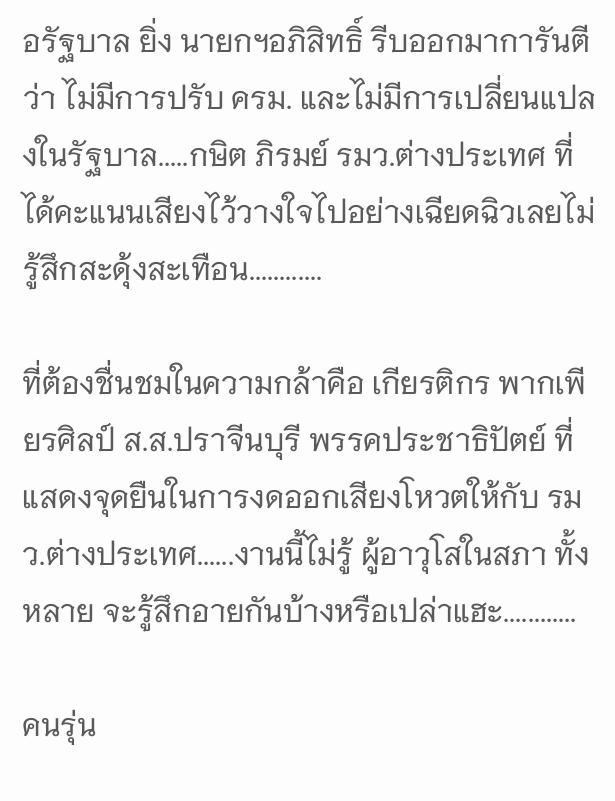อรัฐบาล ยิ่ง นายกฯอภิสิทธิ์ รีบออกมาการันตีว่า ไม่มีการปรับ ครม. และไม่มีการเปลี่ยนแปลงในรัฐบาล.....กษิต ภิรมย์ รมว.ต่างประเทศ ที่ได้คะแนนเสียงไว้วางใจไปอย่างเฉียดฉิวเลยไม่รู้สึกสะดุ้งสะเทือน............

ที่ต้องชื่นชมในความกล้าคือ เกียรติกร พากเพียรศิลป์ ส.ส.ปราจีนบุรี พรรคประชาธิปัตย์ ที่แสดงจุดยืนในการงดออกเสียงโหวตให้กับ รมว.ต่างประเทศ......งานนี้ไม่รู้ ผู้อาวุโสในสภา ทั้งหลาย จะรู้สึกอายกันบ้างหรือเปล่าแฮะ............

คนรุ่น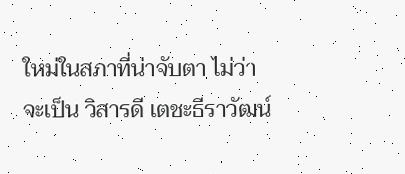ใหม่ในสภาที่น่าจับตา ไม่ว่าจะเป็น วิสารดี เตชะธีราวัฒน์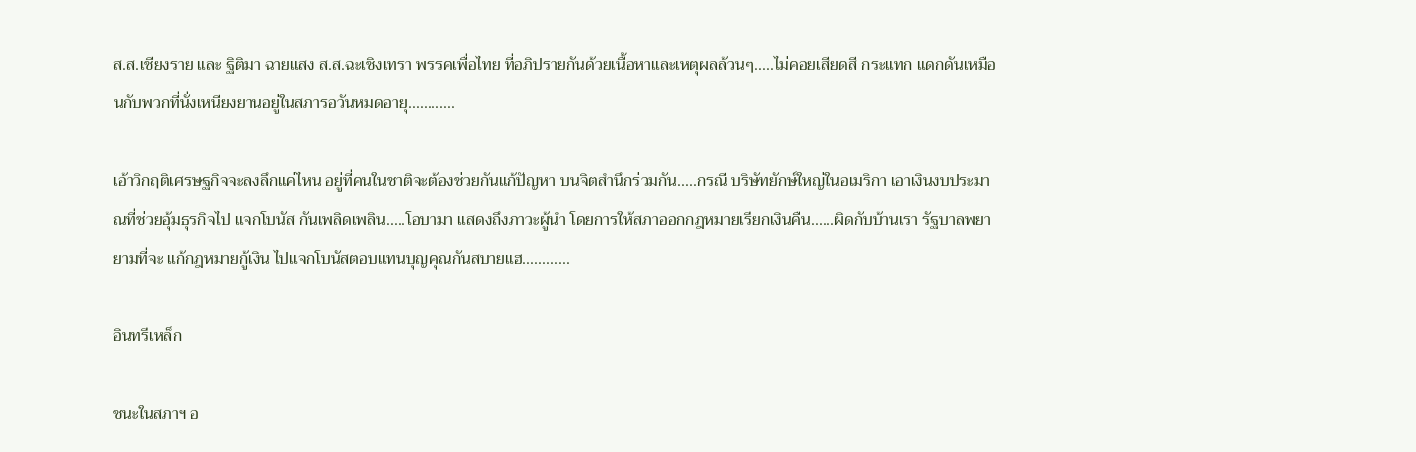ส.ส.เชียงราย และ ฐิติมา ฉายแสง ส.ส.ฉะเชิงเทรา พรรคเพื่อไทย ที่อภิปรายกันด้วยเนื้อหาและเหตุผลล้วนๆ.....ไม่คอยเสียดสี กระแทก แดกดันเหมือนกับพวกที่นั่งเหนียงยานอยู่ในสภารอวันหมดอายุ............

เอ้าวิกฤติเศรษฐกิจจะลงลึกแค่ไหน อยู่ที่คนในชาติจะต้องช่วยกันแก้ปัญหา บนจิตสำนึกร่วมกัน.....กรณี บริษัทยักษ์ใหญ่ในอเมริกา เอาเงินงบประมาณที่ช่วยอุ้มธุรกิจไป แจกโบนัส กันเพลิดเพลิน.....โอบามา แสดงถึงภาวะผู้นำ โดยการให้สภาออกกฎหมายเรียกเงินคืน......ผิดกับบ้านเรา รัฐบาลพยายามที่จะ แก้กฎหมายกู้เงิน ไปแจกโบนัสตอบแทนบุญคุณกันสบายแฮ............

อินทรีเหล็ก

ชนะในสภาฯ อ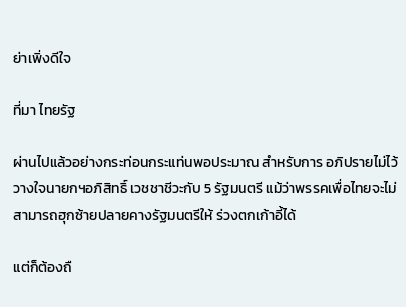ย่าเพิ่งดีใจ

ที่มา ไทยรัฐ

ผ่านไปแล้วอย่างกระท่อนกระแท่นพอประมาณ สำหรับการ อภิปรายไม่ไว้วางใจนายกฯอภิสิทธิ์ เวชชาชีวะกับ 5 รัฐมนตรี แม้ว่าพรรคเพื่อไทยจะไม่สามารถฮุกซ้ายปลายคางรัฐมนตรีให้ ร่วงตกเก้าอี้ได้

แต่ก็ต้องถื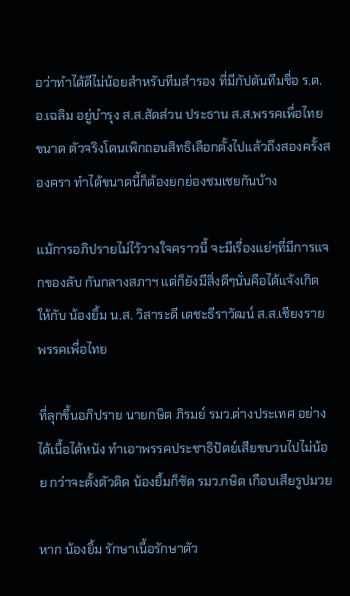อว่าทำได้ดีไม่น้อยสำหรับทีมสำรอง ที่มีกัปตันทีมชื่อ ร.ต.อ.เฉลิม อยู่บำรุง ส.ส.สัดส่วน ประธาน ส.ส.พรรคเพื่อไทย ขนาด ตัวจริงโดนเพิกถอนสิทธิเลือกตั้งไปแล้วถึงสองครั้งสองครา ทำได้ขนาดนี้ก็ต้องยกย่องชมเชยกันบ้าง

แม้การอภิปรายไม่ไว้วางใจคราวนี้ จะมีเรื่องแย่ๆที่มีการแจกของลับ กันกลางสภาฯ แต่ก็ยังมีสิ่งดีๆนั่นคือได้แจ้งเกิดให้กับ น้องยิ้ม น.ส. วิสาระดี เตชะธีราวัฒน์ ส.ส.เชียงราย พรรคเพื่อไทย

ที่ลุกขึ้นอภิปราย นายกษิต ภิรมย์ รมว.ต่างประเทศ อย่างได้เนื้อได้หนัง ทำเอาพรรคประชาธิปัตย์เสียขบวนไปไม่น้อย กว่าจะตั้งตัวติด น้องยิ้มก็ซัด รมว.กษิต เกือบเสียรูปมวย

หาก น้องยิ้ม รักษาเนื้อรักษาตัว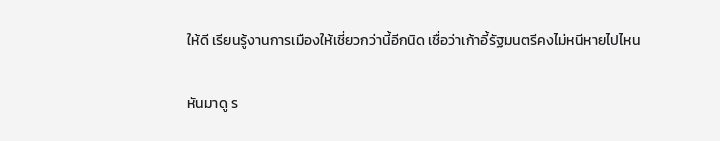ให้ดี เรียนรู้งานการเมืองให้เชี่ยวกว่านี้อีกนิด เชื่อว่าเก้าอี้รัฐมนตรีคงไม่หนีหายไปไหน

หันมาดู ร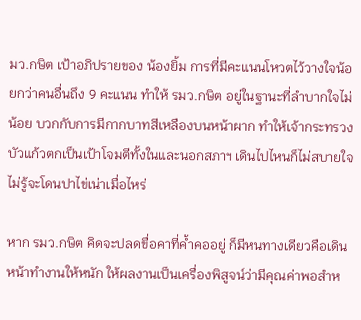มว.กษิต เป้าอภิปรายของ น้องยิ้ม การที่มีคะแนนโหวตไว้วางใจน้อยกว่าคนอื่นถึง 9 คะแนน ทำให้ รมว.กษิต อยู่ในฐานะที่ลำบากใจไม่น้อย บวกกับการมีกากบาทสีเหลืองบนหน้าผาก ทำให้เจ้ากระทรวงบัวแก้วตกเป็นเป้าโจมตีทั้งในและนอกสภาฯ เดินไปไหนก็ไม่สบายใจ ไม่รู้จะโดนปาไข่เน่าเมื่อไหร่

หาก รมว.กษิต คิดจะปลดขื่อคาที่ค้ำคออยู่ ก็มีหนทางเดียวคือเดินหน้าทำงานให้หนัก ให้ผลงานเป็นเครื่องพิสูจน์ว่ามีคุณค่าพอสำห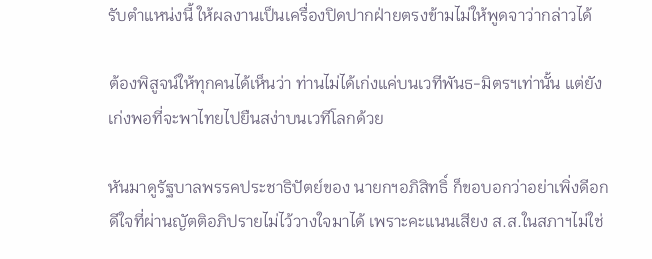รับตำแหน่งนี้ ให้ผลงานเป็นเครื่องปิดปากฝ่ายตรงข้ามไม่ให้พูดจาว่ากล่าวได้

ต้องพิสูจน์ให้ทุกคนได้เห็นว่า ท่านไม่ได้เก่งแค่บนเวทีพันธ-มิตรฯเท่านั้น แต่ยังเก่งพอที่จะพาไทยไปยืนสง่าบนเวทีโลกด้วย

หันมาดูรัฐบาลพรรคประชาธิปัตย์ของ นายกฯอภิสิทธิ์ ก็ขอบอกว่าอย่าเพิ่งดีอกดีใจที่ผ่านญัตติอภิปรายไม่ไว้วางใจมาได้ เพราะคะแนนเสียง ส.ส.ในสภาฯไม่ใช่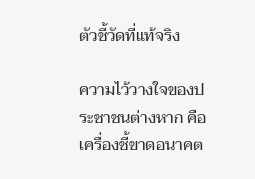ตัวชี้วัดที่แท้จริง

ความไว้วางใจของประชาชนต่างหาก คือเครื่องชี้ขาดอนาคต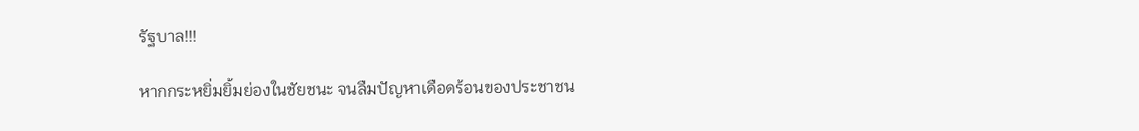รัฐบาล!!!

หากกระหยิ่มยิ้มย่องในชัยชนะ จนลืมปัญหาเดือดร้อนของประชาชน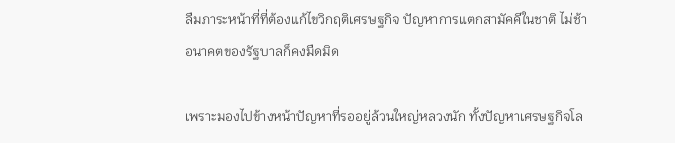ลืมภาระหน้าที่ที่ต้องแก้ไขวิกฤติเศรษฐกิจ ปัญหาการแตกสามัคคีในชาติ ไม่ช้าอนาคตของรัฐบาลก็คงมืดมิด

เพราะมองไปข้างหน้าปัญหาที่รออยู่ล้วนใหญ่หลวงนัก ทั้งปัญหาเศรษฐกิจโล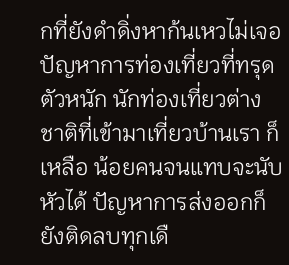กที่ยังดำดิ่งหาก้นเหวไม่เจอ ปัญหาการท่องเที่ยวที่ทรุดตัวหนัก นักท่องเที่ยวต่างชาติที่เข้ามาเที่ยวบ้านเรา ก็เหลือ น้อยคนจนแทบจะนับหัวได้ ปัญหาการส่งออกก็ยังติดลบทุกเดื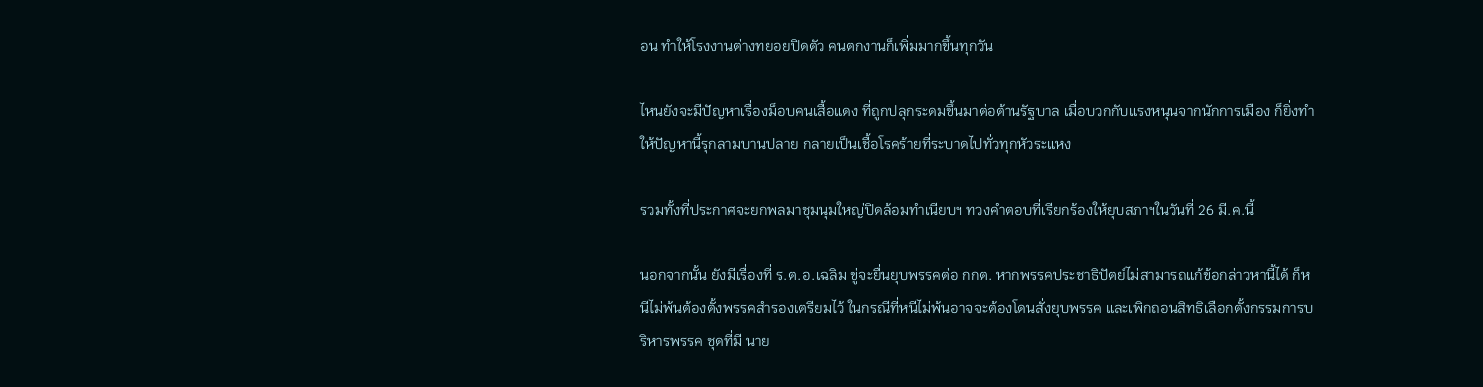อน ทำให้โรงงานต่างทยอยปิดตัว คนตกงานก็เพิ่มมากขึ้นทุกวัน

ไหนยังจะมีปัญหาเรื่องม็อบคนเสื้อแดง ที่ถูกปลุกระดมขึ้นมาต่อต้านรัฐบาล เมื่อบวกกับแรงหนุนจากนักการเมือง ก็ยิ่งทำให้ปัญหานี้รุกลามบานปลาย กลายเป็นเชื้อโรคร้ายที่ระบาดไปทั่วทุกหัวระแหง

รวมทั้งที่ประกาศจะยกพลมาชุมนุมใหญ่ปิดล้อมทำเนียบฯ ทวงคำตอบที่เรียกร้องให้ยุบสภาฯในวันที่ 26 มี.ค.นี้

นอกจากนั้น ยังมีเรื่องที่ ร.ต.อ.เฉลิม ขู่จะยื่นยุบพรรคต่อ กกต. หากพรรคประชาธิปัตย์ไม่สามารถแก้ข้อกล่าวหานี้ได้ ก็หนีไม่พ้นต้องตั้งพรรคสำรองเตรียมไว้ ในกรณีที่หนีไม่พ้นอาจจะต้องโดนสั่งยุบพรรค และเพิกถอนสิทธิเลือกตั้งกรรมการบริหารพรรค ชุดที่มี นาย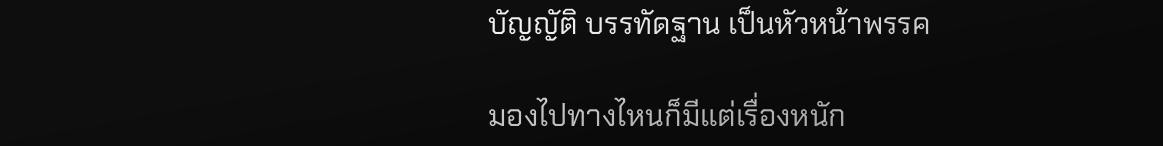บัญญัติ บรรทัดฐาน เป็นหัวหน้าพรรค

มองไปทางไหนก็มีแต่เรื่องหนัก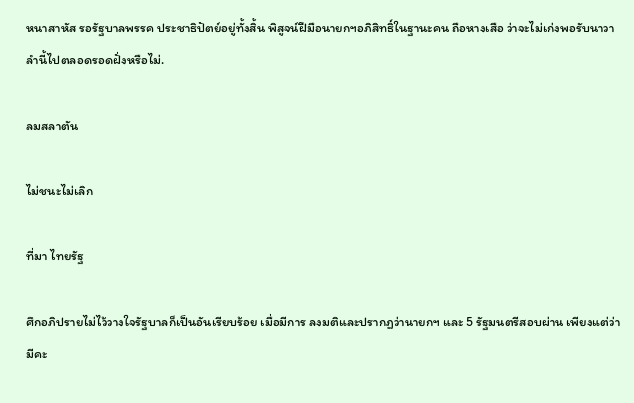หนาสาหัส รอรัฐบาลพรรค ประชาธิปัตย์อยู่ทั้งสิ้น พิสูจน์ฝีมือนายกฯอภิสิทธิ์ในฐานะคน ถือหางเสือ ว่าจะไม่เก่งพอรับนาวาลำนี้ไปตลอดรอดฝั่งหรือไม่.

ลมสลาตัน

ไม่ชนะไม่เลิก

ที่มา ไทยรัฐ

ศึกอภิปรายไม่ไว้วางใจรัฐบาลก็เป็นอันเรียบร้อย เมื่อมีการ ลงมติและปรากฏว่านายกฯ และ 5 รัฐมนตรีสอบผ่าน เพียงแต่ว่ามีคะ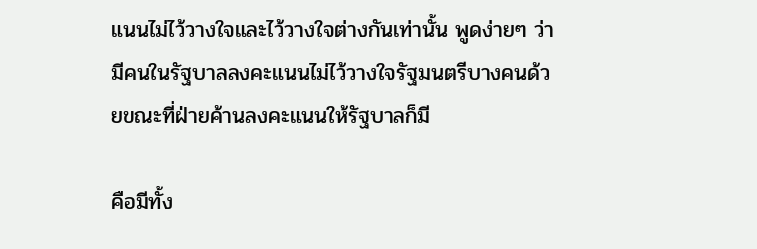แนนไม่ไว้วางใจและไว้วางใจต่างกันเท่านั้น พูดง่ายๆ ว่ามีคนในรัฐบาลลงคะแนนไม่ไว้วางใจรัฐมนตรีบางคนด้วยขณะที่ฝ่ายค้านลงคะแนนให้รัฐบาลก็มี

คือมีทั้ง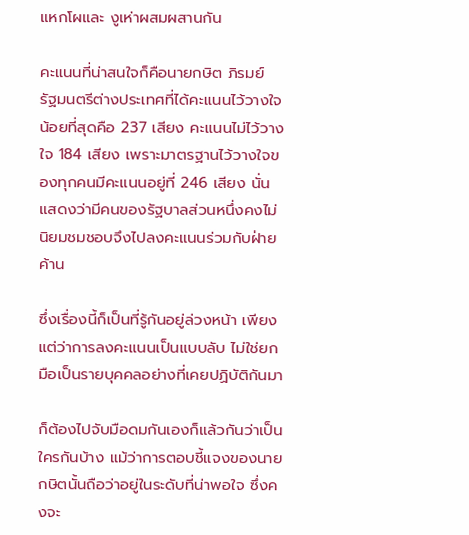แหกโผและ งูเห่าผสมผสานกัน

คะแนนที่น่าสนใจก็คือนายกษิต ภิรมย์ รัฐมนตรีต่างประเทศที่ได้คะแนนไว้วางใจน้อยที่สุดคือ 237 เสียง คะแนนไม่ไว้วางใจ 184 เสียง เพราะมาตรฐานไว้วางใจของทุกคนมีคะแนนอยู่ที่ 246 เสียง นั่นแสดงว่ามีคนของรัฐบาลส่วนหนึ่งคงไม่นิยมชมชอบจึงไปลงคะแนนร่วมกับฝ่ายค้าน

ซึ่งเรื่องนี้ก็เป็นที่รู้กันอยู่ล่วงหน้า เพียงแต่ว่าการลงคะแนนเป็นแบบลับ ไม่ใช่ยกมือเป็นรายบุคคลอย่างที่เคยปฏิบัติกันมา

ก็ต้องไปจับมือดมกันเองก็แล้วกันว่าเป็นใครกันบ้าง แม้ว่าการตอบชี้แจงของนายกษิตนั้นถือว่าอยู่ในระดับที่น่าพอใจ ซึ่งคงจะ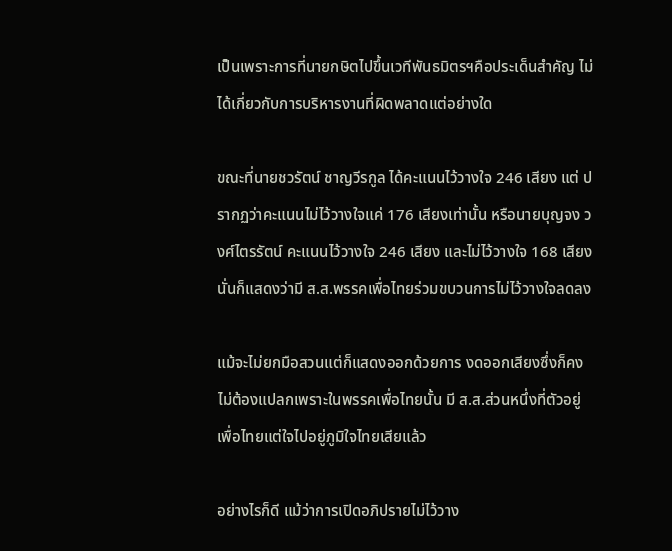เป็นเพราะการที่นายกษิตไปขึ้นเวทีพันธมิตรฯคือประเด็นสำคัญ ไม่ได้เกี่ยวกับการบริหารงานที่ผิดพลาดแต่อย่างใด

ขณะที่นายชวรัตน์ ชาญวีรกูล ได้คะแนนไว้วางใจ 246 เสียง แต่ ปรากฏว่าคะแนนไม่ไว้วางใจแค่ 176 เสียงเท่านั้น หรือนายบุญจง วงศ์ไตรรัตน์ คะแนนไว้วางใจ 246 เสียง และไม่ไว้วางใจ 168 เสียง นั่นก็แสดงว่ามี ส.ส.พรรคเพื่อไทยร่วมขบวนการไม่ไว้วางใจลดลง

แม้จะไม่ยกมือสวนแต่ก็แสดงออกด้วยการ งดออกเสียงซึ่งก็คงไม่ต้องแปลกเพราะในพรรคเพื่อไทยนั้น มี ส.ส.ส่วนหนึ่งที่ตัวอยู่ เพื่อไทยแต่ใจไปอยู่ภูมิใจไทยเสียแล้ว

อย่างไรก็ดี แม้ว่าการเปิดอภิปรายไม่ไว้วาง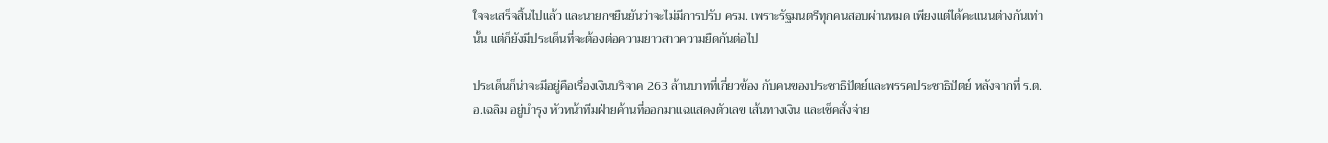ใจจะเสร็จสิ้นไปแล้ว และนายกฯยืนยันว่าจะไม่มีการปรับ ครม. เพราะรัฐมนตรีทุกคนสอบผ่านหมด เพียงแต่ได้คะแนนต่างกันเท่านั้น แต่ก็ยังมีประเด็นที่จะต้องต่อความยาวสาวความยืดกันต่อไป

ประเด็นก็น่าจะมีอยู่คือเรื่องเงินบริจาค 263 ล้านบาทที่เกี่ยวข้อง กับคนของประชาธิปัตย์และพรรคประชาธิปัตย์ หลังจากที่ ร.ต.อ.เฉลิม อยู่บำรุง หัวหน้าทีมฝ่ายค้านที่ออกมาแฉแสดงตัวเลข เส้นทางเงิน และเช็คสั่งจ่าย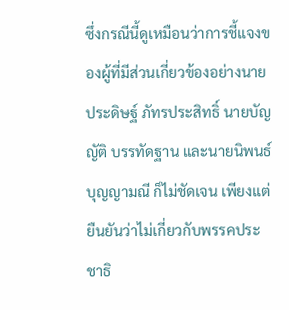ซึ่งกรณีนี้ดูเหมือนว่าการชี้แจงของผู้ที่มีส่วนเกี่ยวข้องอย่างนายประดิษฐ์ ภัทรประสิทธิ์ นายบัญญัติ บรรทัดฐาน และนายนิพนธ์ บุญญามณี ก็ไม่ชัดเจน เพียงแต่ยืนยันว่าไม่เกี่ยวกับพรรคประชาธิ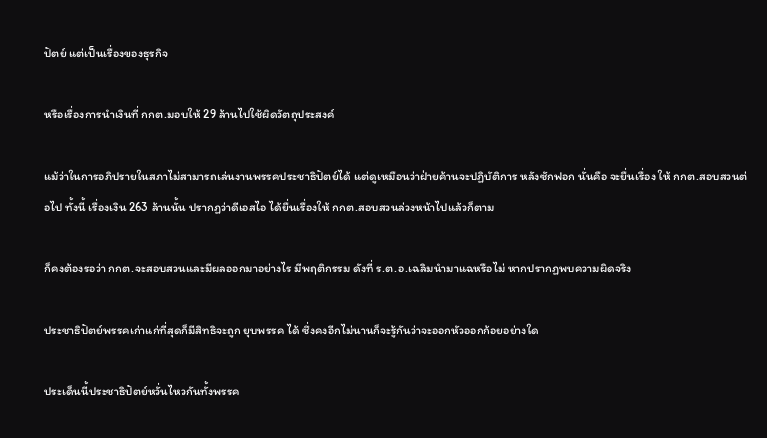ปัตย์ แต่เป็นเรื่องของธุรกิจ

หรือเรื่องการนำเงินที่ กกต.มอบให้ 29 ล้านไปใช้ผิดวัตถุประสงค์

แม้ว่าในการอภิปรายในสภาไม่สามารถเล่นงานพรรคประชาธิปัตย์ได้ แต่ดูเหมือนว่าฝ่ายค้านจะปฏิบัติการ หลังซักฟอก นั่นคือ จะยื่นเรื่อง ให้ กกต.สอบสวนต่อไป ทั้งนี้ เรื่องเงิน 263 ล้านนั้น ปรากฏว่าดีเอสไอ ได้ยื่นเรื่องให้ กกต.สอบสวนล่วงหน้าไปแล้วก็ตาม

ก็คงต้องรอว่า กกต.จะสอบสวนและมีผลออกมาอย่างไร มีพฤติกรรม ดังที่ ร.ต.อ.เฉลิมนำมาแฉหรือไม่ หากปรากฏพบความผิดจริง

ประชาธิปัตย์พรรคเก่าแก่ที่สุดก็มีสิทธิจะถูก ยุบพรรค ได้ ซึ่งคงอีกไม่นานก็จะรู้กันว่าจะออกหัวออกก้อยอย่างใด

ประเด็นนี้ประชาธิปัตย์หวั่นไหวกันทั้งพรรค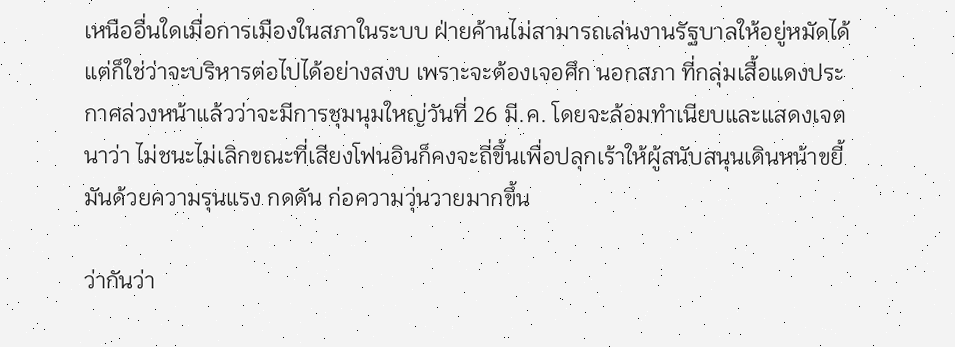เหนืออื่นใดเมื่อการเมืองในสภาในระบบ ฝ่ายค้านไม่สามารถเล่นงานรัฐบาลให้อยู่หมัดได้ แต่ก็ใช่ว่าจะบริหารต่อไปได้อย่างสงบ เพราะจะต้องเจอศึก นอกสภา ที่กลุ่มเสื้อแดงประกาศล่วงหน้าแล้วว่าจะมีการชุมนุมใหญ่วันที่ 26 มี.ค. โดยจะล้อมทำเนียบและแสดงเจตนาว่า ไม่ชนะไม่เลิกขณะที่เสียงโฟนอินก็คงจะถี่ขึ้นเพื่อปลุกเร้าให้ผู้สนับสนุนเดินหน้าขยี้มันด้วยความรุนแรง กดดัน ก่อความวุ่นวายมากขึ้น

ว่ากันว่า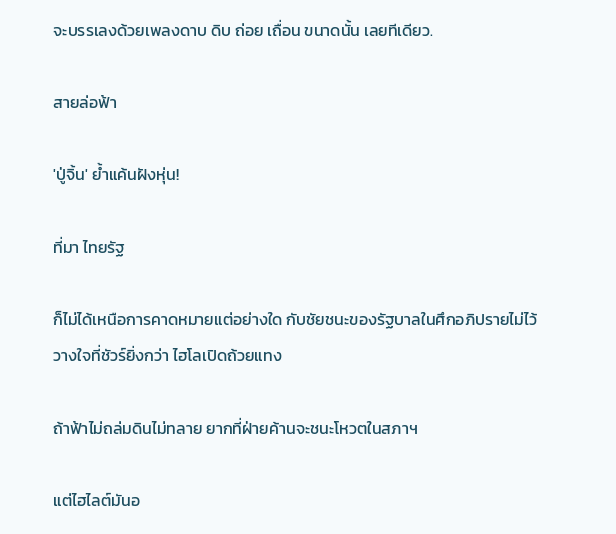จะบรรเลงด้วยเพลงดาบ ดิบ ถ่อย เถื่อน ขนาดนั้น เลยทีเดียว.

สายล่อฟ้า

'ปู่จิ้น' ย้ำแค้นฝังหุ่น!

ที่มา ไทยรัฐ

ก็ไม่ได้เหนือการคาดหมายแต่อย่างใด กับชัยชนะของรัฐบาลในศึกอภิปรายไม่ไว้ วางใจที่ชัวร์ยิ่งกว่า ไฮโลเปิดถ้วยแทง

ถ้าฟ้าไม่ถล่มดินไม่ทลาย ยากที่ฝ่ายค้านจะชนะโหวตในสภาฯ

แต่ไฮไลต์มันอ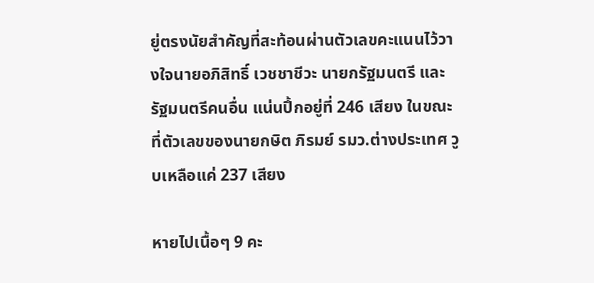ยู่ตรงนัยสำคัญที่สะท้อนผ่านตัวเลขคะแนนไว้วางใจนายอภิสิทธิ์ เวชชาชีวะ นายกรัฐมนตรี และรัฐมนตรีคนอื่น แน่นปึ้กอยู่ที่ 246 เสียง ในขณะที่ตัวเลขของนายกษิต ภิรมย์ รมว.ต่างประเทศ วูบเหลือแค่ 237 เสียง

หายไปเนื้อๆ 9 คะ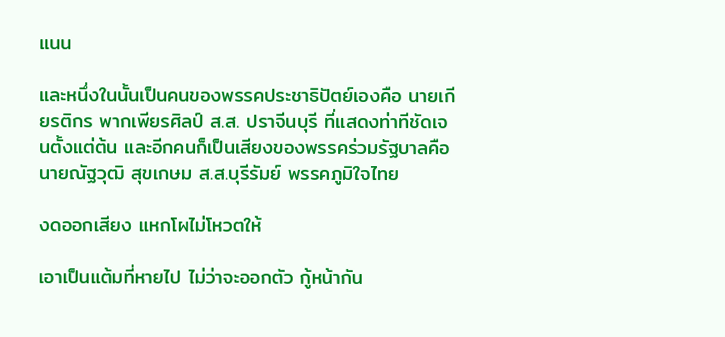แนน

และหนึ่งในนั้นเป็นคนของพรรคประชาธิปัตย์เองคือ นายเกียรติกร พากเพียรศิลป์ ส.ส. ปราจีนบุรี ที่แสดงท่าทีชัดเจนตั้งแต่ต้น และอีกคนก็เป็นเสียงของพรรคร่วมรัฐบาลคือนายณัฐวุฒิ สุขเกษม ส.ส.บุรีรัมย์ พรรคภูมิใจไทย

งดออกเสียง แหกโผไม่โหวตให้

เอาเป็นแต้มที่หายไป ไม่ว่าจะออกตัว กู้หน้ากัน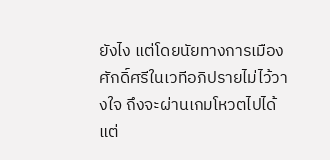ยังไง แต่โดยนัยทางการเมือง ศักดิ์ศรีในเวทีอภิปรายไม่ไว้วางใจ ถึงจะผ่านเกมโหวตไปได้ แต่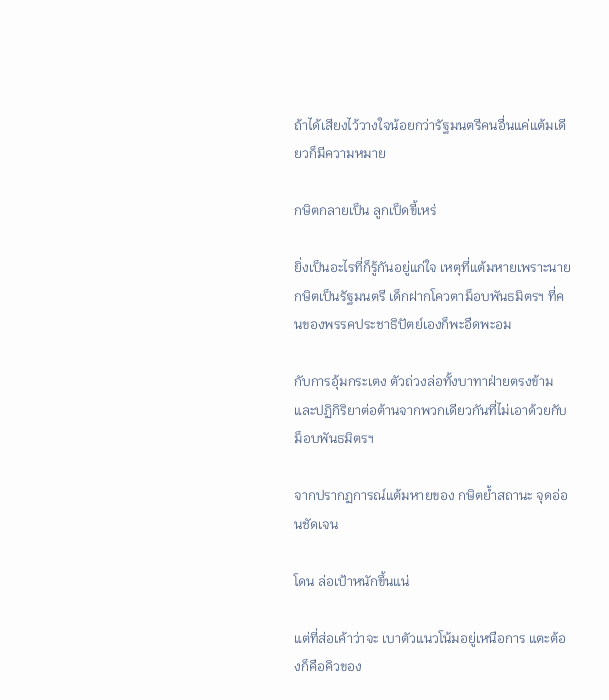ถ้าได้เสียงไว้วางใจน้อยกว่ารัฐมนตรีคนอื่นแค่แต้มเดียวก็มีความหมาย

กษิตกลายเป็น ลูกเป็ดขี้เหร่

ยิ่งเป็นอะไรที่ก็รู้กันอยู่แก่ใจ เหตุที่แต้มหายเพราะนายกษิตเป็นรัฐมนตรี เด็กฝากโควตาม็อบพันธมิตรฯ ที่คนของพรรคประชาธิปัตย์เองก็พะอืดพะอม

กับการอุ้มกระเตง ตัวถ่วงล่อทั้งบาทาฝ่ายตรงข้าม และปฏิกิริยาต่อต้านจากพวกเดียวกันที่ไม่เอาด้วยกับม็อบพันธมิตรฯ

จากปรากฏการณ์แต้มหายของ กษิตย้ำสถานะ จุดอ่อนชัดเจน

โดน ล่อเป้าหนักขึ้นแน่

แต่ที่ส่อเค้าว่าจะ เบาตัวแนวโน้มอยู่เหนือการ แตะต้องก็คือคิวของ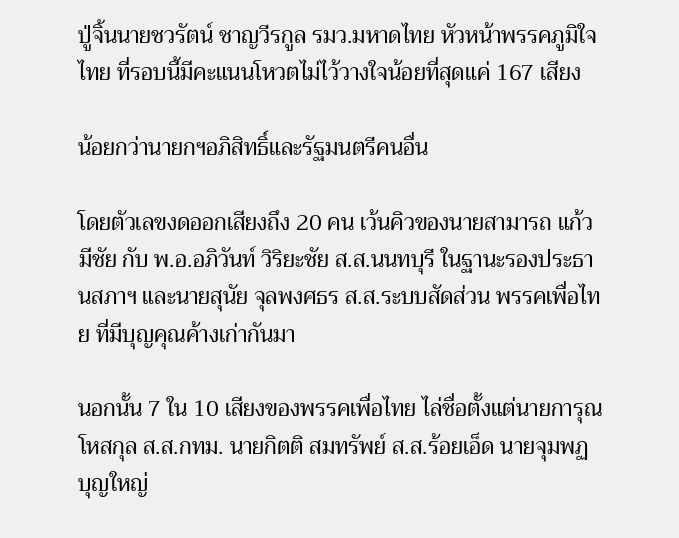ปู่จิ้นนายชวรัตน์ ชาญวีรกูล รมว.มหาดไทย หัวหน้าพรรคภูมิใจไทย ที่รอบนี้มีคะแนนโหวตไม่ไว้วางใจน้อยที่สุดแค่ 167 เสียง

น้อยกว่านายกฯอภิสิทธิ์และรัฐมนตรีคนอื่น

โดยตัวเลขงดออกเสียงถึง 20 คน เว้นคิวของนายสามารถ แก้วมีชัย กับ พ.อ.อภิวันท์ วิริยะชัย ส.ส.นนทบุรี ในฐานะรองประธานสภาฯ และนายสุนัย จุลพงศธร ส.ส.ระบบสัดส่วน พรรคเพื่อไทย ที่มีบุญคุณค้างเก่ากันมา

นอกนั้น 7 ใน 10 เสียงของพรรคเพื่อไทย ไล่ชื่อตั้งแต่นายการุณ โหสกุล ส.ส.กทม. นายกิตติ สมทรัพย์ ส.ส.ร้อยเอ็ด นายจุมพฏ บุญใหญ่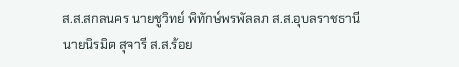ส.ส.สกลนคร นายชูวิทย์ พิทักษ์พรพัลลภ ส.ส.อุบลราชธานี นายนิรมิต สุจารี ส.ส.ร้อย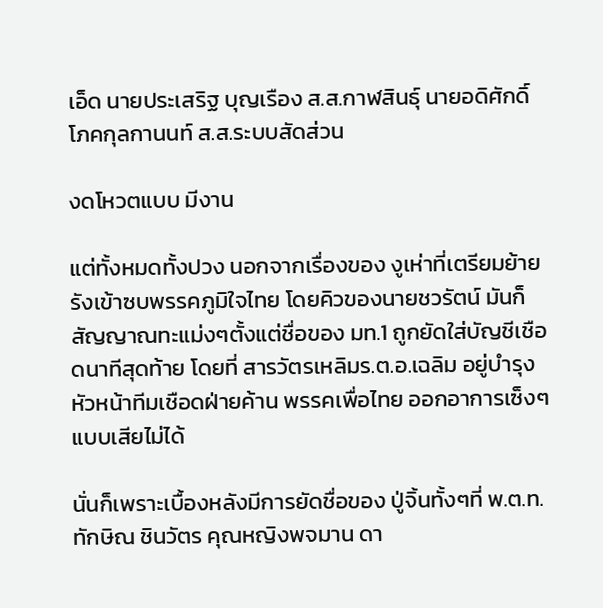เอ็ด นายประเสริฐ บุญเรือง ส.ส.กาฬสินธุ์ นายอดิศักดิ์ โภคกุลกานนท์ ส.ส.ระบบสัดส่วน

งดโหวตแบบ มีงาน

แต่ทั้งหมดทั้งปวง นอกจากเรื่องของ งูเห่าที่เตรียมย้ายรังเข้าซบพรรคภูมิใจไทย โดยคิวของนายชวรัตน์ มันก็สัญญาณทะแม่งๆตั้งแต่ชื่อของ มท.1 ถูกยัดใส่บัญชีเชือดนาทีสุดท้าย โดยที่ สารวัตรเหลิมร.ต.อ.เฉลิม อยู่บำรุง หัวหน้าทีมเชือดฝ่ายค้าน พรรคเพื่อไทย ออกอาการเซ็งๆแบบเสียไม่ได้

นั่นก็เพราะเบื้องหลังมีการยัดชื่อของ ปู่จิ้นทั้งๆที่ พ.ต.ท.ทักษิณ ชินวัตร คุณหญิงพจมาน ดา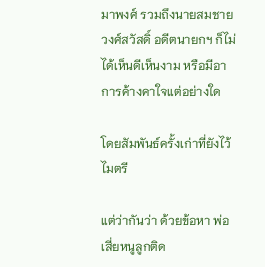มาพงศ์ รวมถึงนายสมชาย วงศ์สวัสดิ์ อดีตนายกฯ ก็ไม่ได้เห็นดีเห็นงาม หรือมีอาการค้างคาใจแต่อย่างใด

โดยสัมพันธ์ครั้งเก่าที่ยังไว้ไมตรี

แต่ว่ากันว่า ด้วยข้อหา พ่อเสี่ยหนูลูกติด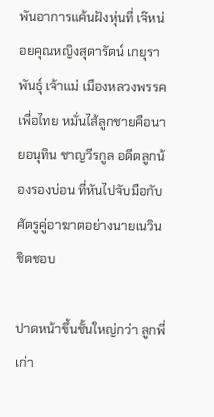พันอาการแค้นฝังหุ่นที่ เจ๊หน่อยคุณหญิงสุดารัตน์ เกยุราพันธุ์ เจ้าแม่ เมืองหลวงพรรคเพื่อไทย หมั่นไส้ลูกชายคือนายอนุทิน ชาญวีรกูล อดีตลูกน้องรองบ่อน ที่หันไปจับมือกับศัตรูคู่อาฆาตอย่างนายเนวิน ชิดชอบ

ปาดหน้าขึ้นชั้นใหญ่กว่า ลูกพี่เก่า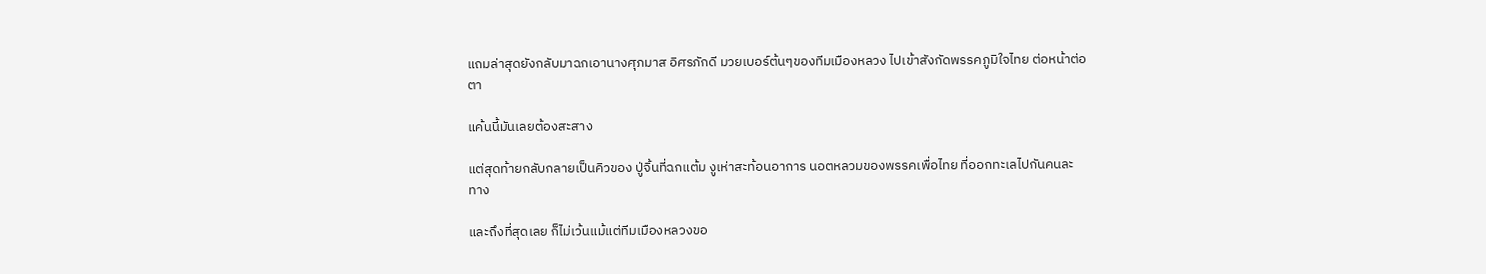แถมล่าสุดยังกลับมาฉกเอานางศุภมาส อิศรภักดี มวยเบอร์ต้นๆของทีมเมืองหลวง ไปเข้าสังกัดพรรคภูมิใจไทย ต่อหน้าต่อตา

แค้นนี้มันเลยต้องสะสาง

แต่สุดท้ายกลับกลายเป็นคิวของ ปู่จิ้นที่ฉกแต้ม งูเห่าสะท้อนอาการ นอตหลวมของพรรคเพื่อไทย ที่ออกทะเลไปกันคนละทาง

และถึงที่สุดเลย ก็ไม่เว้นแม้แต่ทีมเมืองหลวงขอ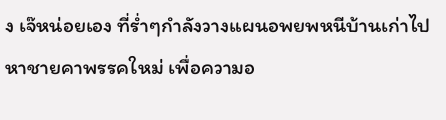ง เจ๊หน่อยเอง ที่ร่ำๆกำลังวางแผนอพยพหนีบ้านเก่าไปหาชายคาพรรคใหม่ เพื่อความอ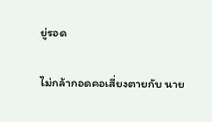ยู่รอด

ไม่กล้ากอดคอเสี่ยงตายกับ นาย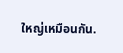ใหญ่เหมือนกัน.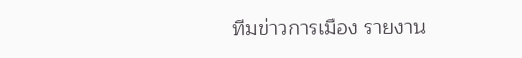ทีมข่าวการเมือง รายงาน